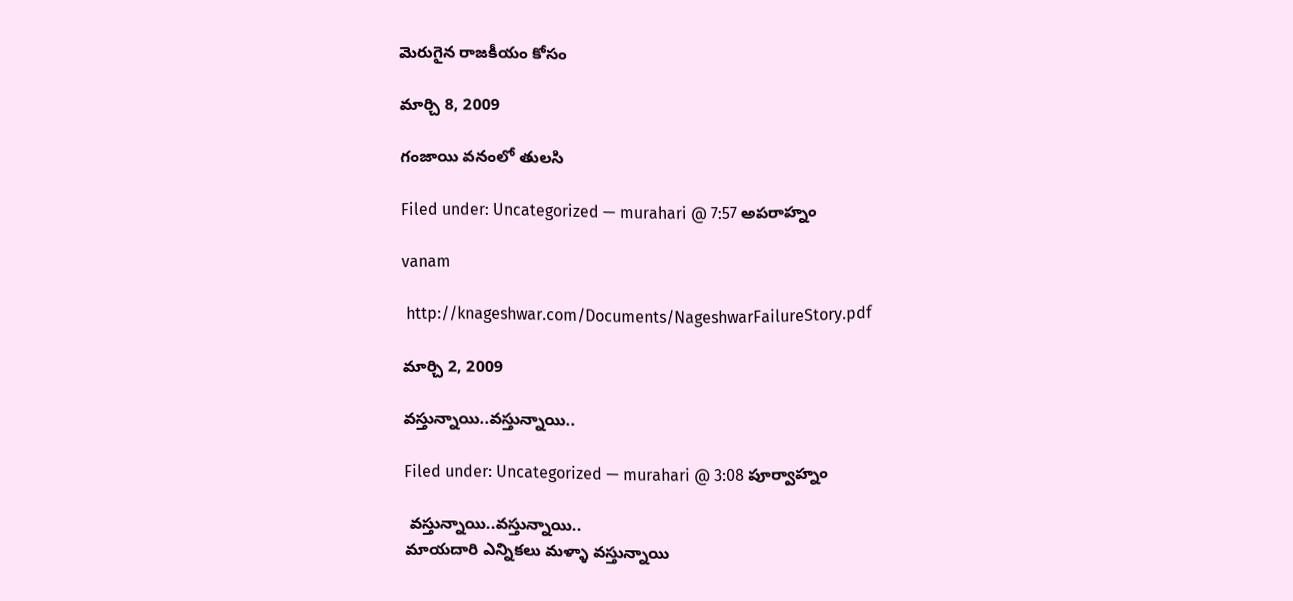మెరుగైన రాజకీయం కోసం

మార్చి 8, 2009

గంజాయి వనంలో తులసి

Filed under: Uncategorized — murahari @ 7:57 అపరాహ్నం

vanam

 http://knageshwar.com/Documents/NageshwarFailureStory.pdf

మార్చి 2, 2009

వస్తున్నాయి..వస్తున్నాయి..

Filed under: Uncategorized — murahari @ 3:08 పూర్వాహ్నం

 వస్తున్నాయి..వస్తున్నాయి..
మాయదారి ఎన్నికలు మళ్ళా వస్తున్నాయి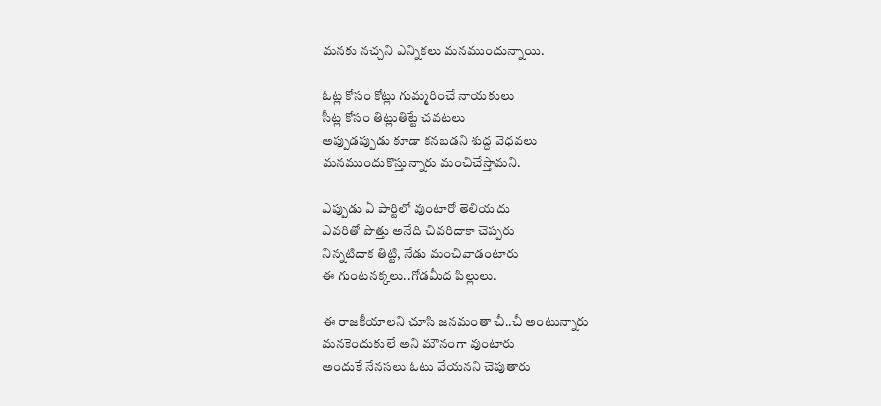మనకు నచ్చని ఎన్నికలు మనముందున్నాయి.

ఓట్ల కోసం కోట్లు గుమ్మరించే నాయకులు
సీట్ల కోసం తిట్లుతిట్టే చవటలు
అప్పుడప్పుడు కూడా కనబడని శుద్ద వెధవలు
మనముందుకొస్తున్నారు మంచిచేస్తామని.

ఎప్పుడు ఏ పార్టిలో వుంటారో తెలియదు
ఎవరితో పొత్తు అనేది చివరిదాకా చెప్పరు
నిన్నటిదాక తిట్టి, నేడు మంచివాడంటారు
ఈ గుంటనక్కలు..గోడమీద పిల్లులు.

ఈ రాజకీయాలని చూసి జనమంతా చీ..చీ అంటున్నారు
మనకెందుకులే అని మౌనంగా వుంటారు
అందుకే నేనసలు ఓటు వేయనని చెపుతారు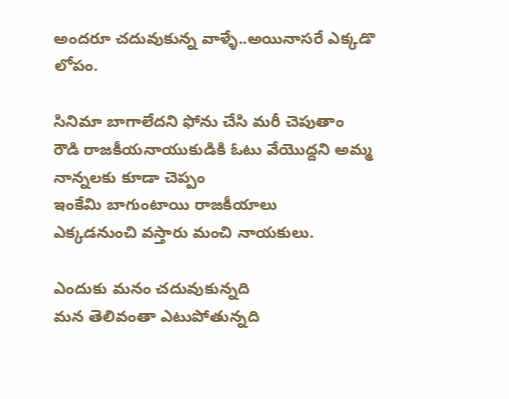అందరూ చదువుకున్న వాళ్ళే..అయినాసరే ఎక్కడొ లోపం.

సినిమా బాగాలేదని ఫోను చేసి మరీ చెపుతాం
రౌడి రాజకీయనాయుకుడికి ఓటు వేయొద్దని అమ్మ నాన్నలకు కూడా చెప్పం
ఇంకేమి బాగుంటాయి రాజకీయాలు
ఎక్కడనుంచి వస్తారు మంచి నాయకులు.

ఎందుకు మనం చదువుకున్నది
మన తెలివంతా ఎటుపోతున్నది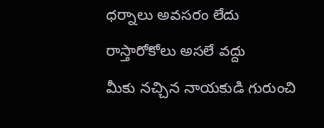ధర్నాలు అవసరం లేదు రాస్తారోకోలు అసలే వద్దు
మీకు నచ్చిన నాయకుడి గురుంచి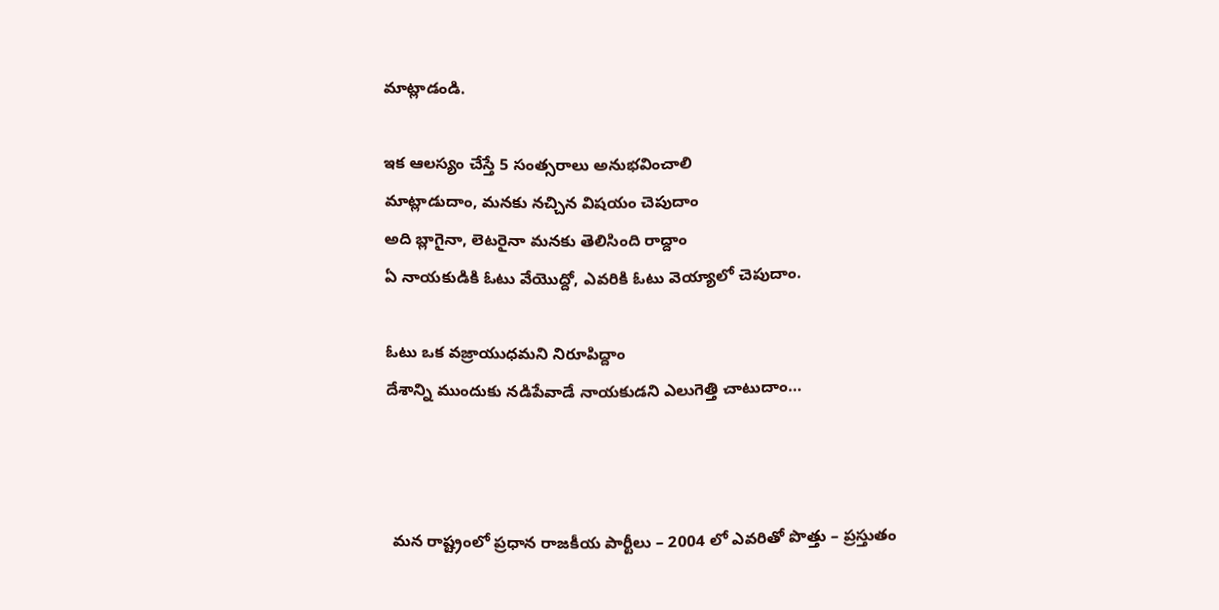మాట్లాడండి.

ఇక ఆలస్యం చేస్తే 5 సంత్సరాలు అనుభవించాలి
మాట్లాడుదాం, మనకు నచ్చిన విషయం చెపుదాం
అది బ్లాగైనా, లెటరైనా మనకు తెలిసింది రాద్దాం
ఏ నాయకుడికి ఓటు వేయొద్దో, ఎవరికి ఓటు వెయ్యాలో చెపుదాం.

ఓటు ఒక వజ్రాయుధమని నిరూపిద్దాం
దేశాన్ని ముందుకు నడిపేవాడే నాయకుడని ఎలుగెత్తి చాటుదాం…



 మన రాష్ట్రంలో ప్రధాన రాజకీయ పార్టీలు – 2004 లో ఎవరితో పొత్తు – ప్రస్తుతం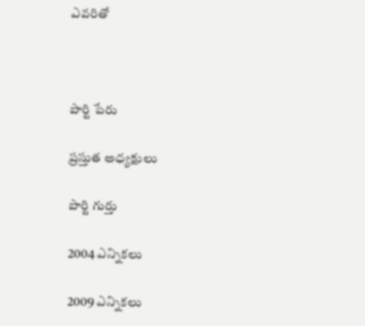ఎవరితో



పార్టి పేరు

ప్రస్తుత అధ్యక్షులు

పార్టి గుర్తు

2004 ఎన్నికలు

2009 ఎన్నికలు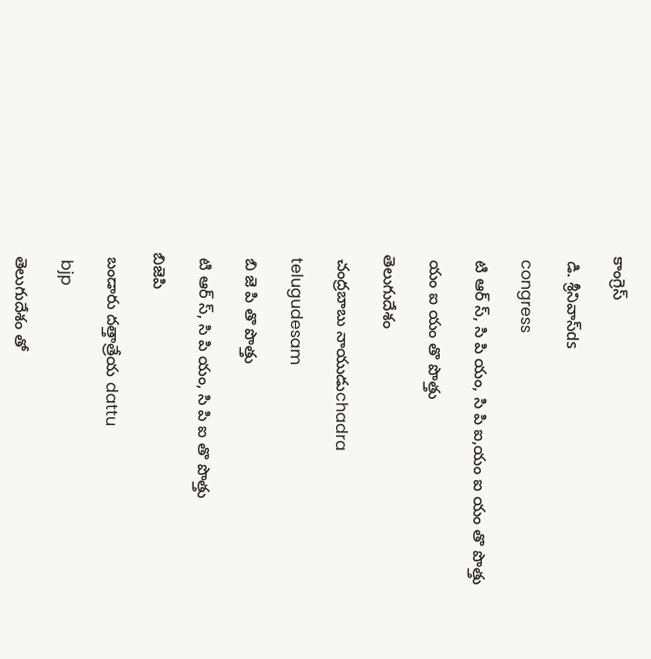కాంగ్రెస్

 డి. శ్రీనివాస్ds

 congress

 టి ఆర్ స్, సి పి యం, సి పి ఐ,యం ఐ యం తొ పొత్తు

 యం ఐ యం తొ పొత్తు

తెలుగుదేశం

 చంద్రబాబు నాయుడుchadra

 telugudesam

 బి జె పి తొ పొత్తు

 టి ఆర్ స్, సి పి యం, సి పి ఐ తొ పొత్తు

బిజెపి

 బండారు దత్తాత్రేయ dattu

  bjp

 తెలుగుదేశం తో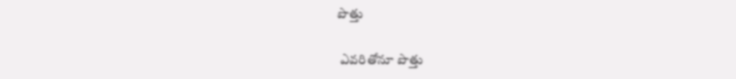పొత్తు

 ఎవరితోనూ పొత్తు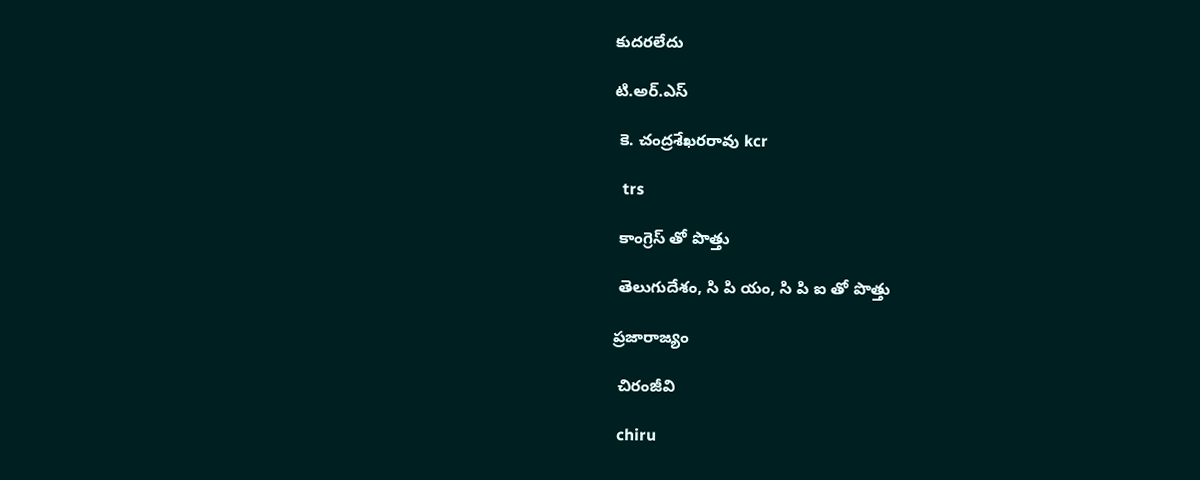కుదరలేదు

టి.అర్.ఎస్

 కె. చంద్రశేఖరరావు kcr

  trs

 కాంగ్రెస్ తో పొత్తు

 తెలుగుదేశం, సి పి యం, సి పి ఐ తో పొత్తు

ప్రజారాజ్యం

 చిరంజీవి

 chiru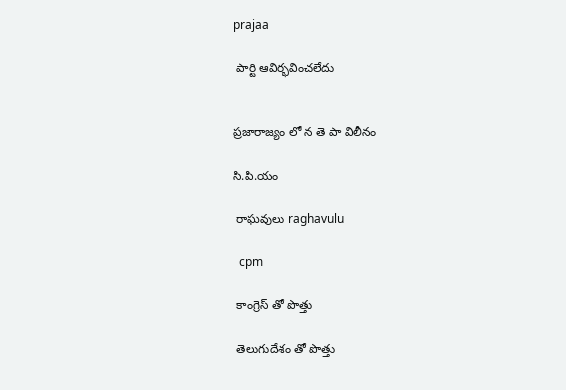prajaa

 పార్టి ఆవిర్భవించలేదు


ప్రజారాజ్యం లో న తె పా విలీనం

సి.పి.యం

 రాఘవులు raghavulu

  cpm

 కాంగ్రెస్ తో పొత్తు

 తెలుగుదేశం తో పొత్తు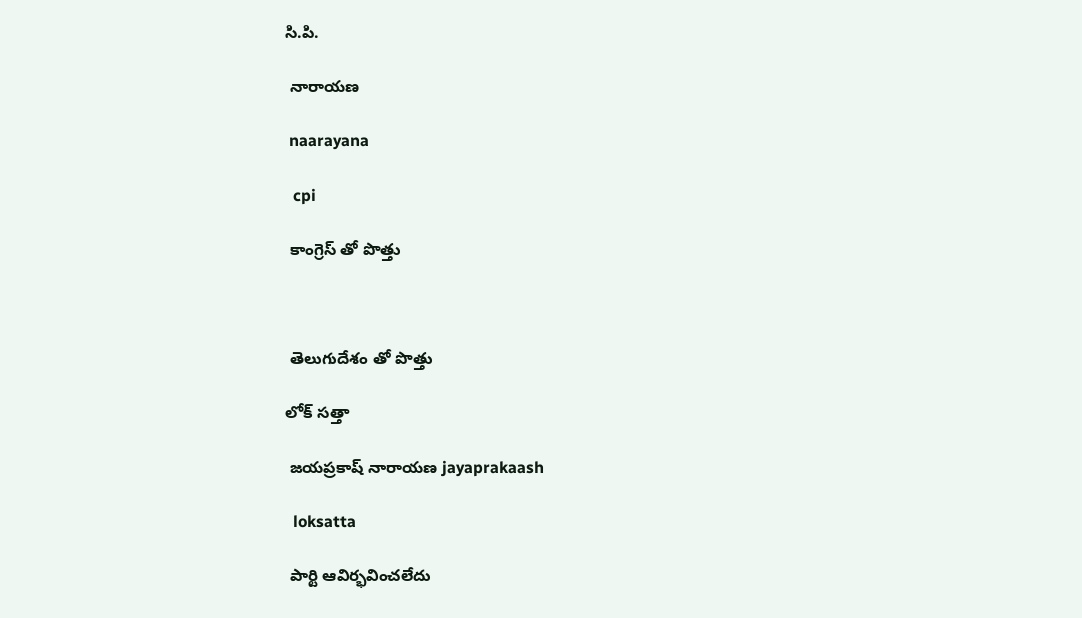సి.పి.

 నారాయణ

 naarayana

  cpi

 కాంగ్రెస్ తో పొత్తు



 తెలుగుదేశం తో పొత్తు

లోక్ సత్తా

 జయప్రకాష్ నారాయణ jayaprakaash

  loksatta

 పార్టి ఆవిర్భవించలేదు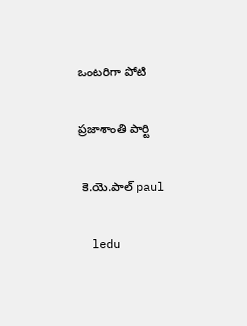ఒంటరిగా పోటి

ప్రజాశాంతి పార్టి

 కె.యె.పాల్ paul

  ledu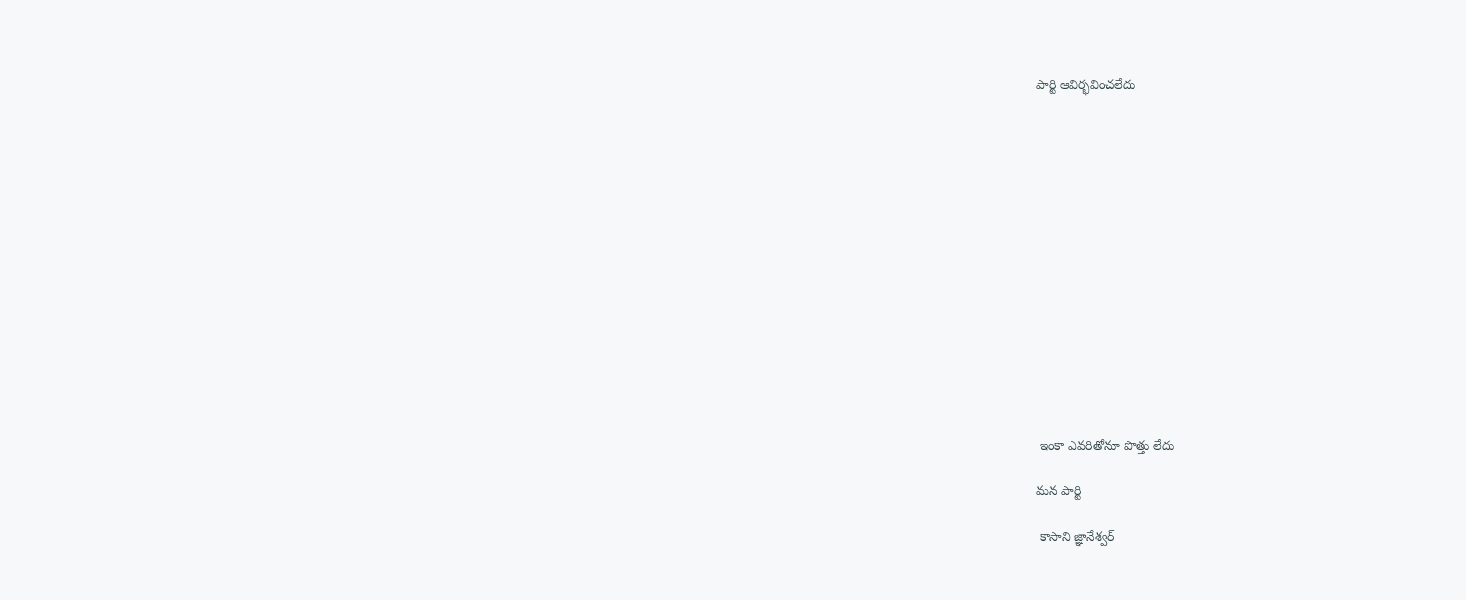పార్టి ఆవిర్భవించలేదు















 ఇంకా ఎవరితోనూ పొత్తు లేదు

మన పార్టి

 కాసాని జ్ఞానేశ్వర్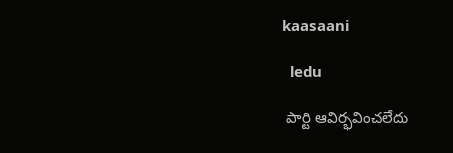kaasaani

  ledu

 పార్టి ఆవిర్భవించలేదు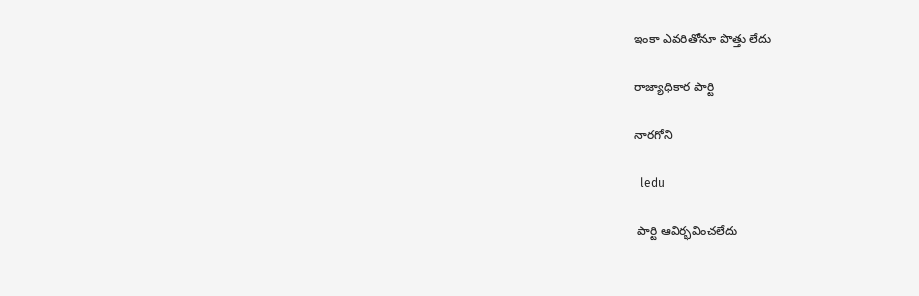ఇంకా ఎవరితోనూ పొత్తు లేదు

రాజ్యాధికార పార్టి

నారగోని

  ledu

 పార్టి ఆవిర్భవించలేదు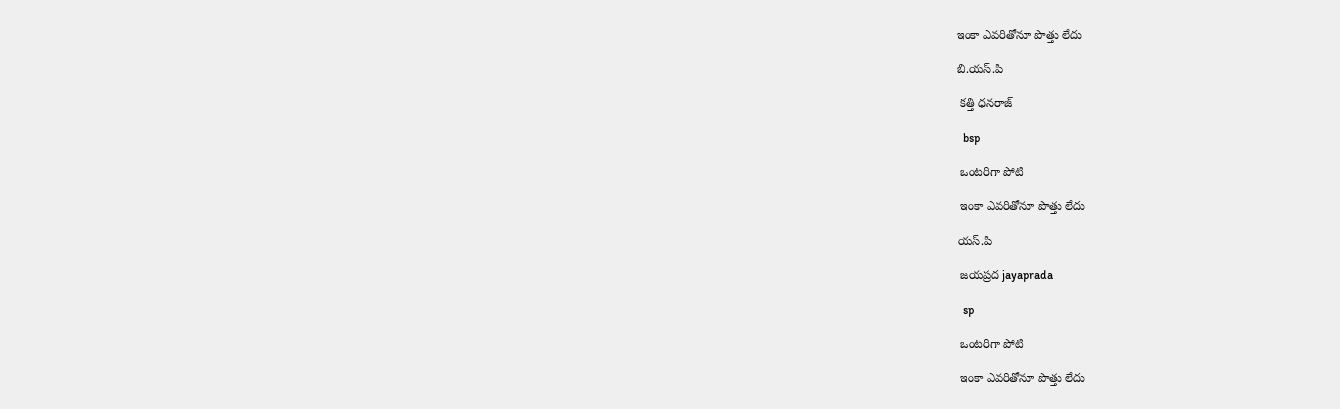ఇంకా ఎవరితోనూ పొత్తు లేదు

బి.యస్.పి

 కత్తి ధనరాజ్

  bsp

 ఒంటరిగా పోటి

 ఇంకా ఎవరితోనూ పొత్తు లేదు

యస్.పి

 జయప్రద jayaprada

  sp

 ఒంటరిగా పోటి

 ఇంకా ఎవరితోనూ పొత్తు లేదు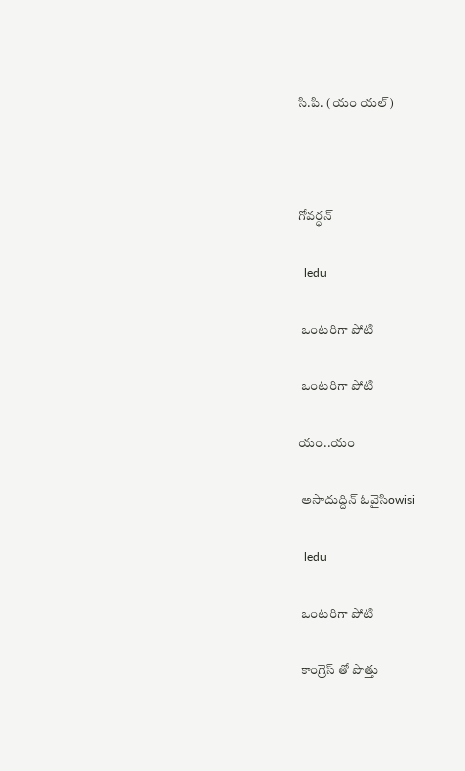సి.పి. (యం యల్)



గోవర్ధన్

  ledu

 ఒంటరిగా పోటి

 ఒంటరిగా పోటి

యం..యం

 అసాదుద్దిన్ ఓవైసిowisi

  ledu

 ఒంటరిగా పోటి

 కాంగ్రెస్ తో పొత్తు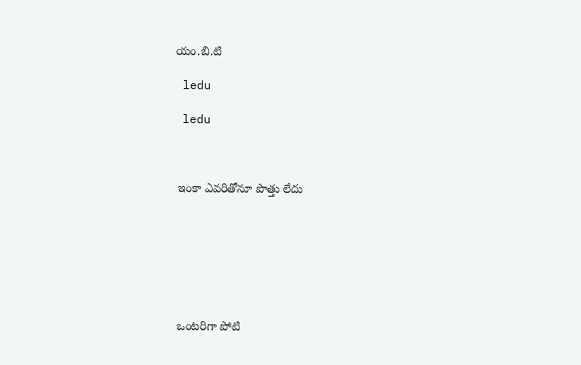యం.బి.టి

 ledu

 ledu



 ఇంకా ఎవరితోనూ పొత్తు లేదు







 ఒంటరిగా పోటి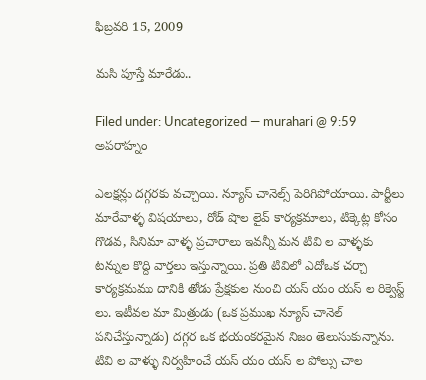ఫిబ్రవరి 15, 2009

మసి పూస్తే మారేడు..

Filed under: Uncategorized — murahari @ 9:59 అపరాహ్నం

ఎలక్షన్లు దగ్గరకు వచ్చాయి. న్యూస్ చానెల్స్ పెరిగిపోయాయి. పార్టీలు మారేవాళ్ళ విషయాలు, రోడ్ షొల లైవ్ కార్యక్రమాలు, టిక్కెట్ల కోసం గొడవ, సినిమా వాళ్ళ ప్రచారాలు ఇవన్నీ మన టివి ల వాళ్ళకు టన్నుల కొద్ది వార్తలు ఇస్తున్నాయి. ప్రతి టివిలో ఎదోఒక చర్చా కార్యక్రమము దానికి తోడు ప్రేక్షకుల నుంచి యస్ యం యస్ ల రిక్వెస్ట్ లు. ఇటీవల మా మిత్రుడు (ఒక ప్రముఖ న్యూస్ చానెల్ పనిచేస్తున్నాడు) దగ్గర ఒక భయంకరమైన నిజం తెలుసుకున్నాను. టివి ల వాళ్ళు నిర్వహించే యస్ యం యస్ ల పోల్సు చాల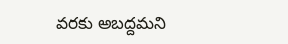వరకు అబద్దమని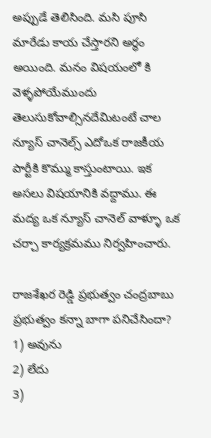అప్పుడే తెలిసింది. మసి పూసి మారేడు కాయ చేస్తారని అర్థం అయింది. మనం విషయంలో కి వెళ్ళపోయేముందు తెలుసుకోవాల్సినదేమిటంటే చాల న్యూస్ చానెల్స్ ఎదోఒక రాజకీయ పార్టీకి కొమ్ము కాస్తుంటాయి. ఇక అసలు విషయానికి వద్దాము. ఈ మద్య ఒక న్యూస్ చానెల్ వాళ్ళూ ఒక చర్చా కార్యక్రమము నిర్వహించారు.

రాజశేఖర రెడ్డి ప్రభుత్వం చంద్రబాబు ప్రభుత్వం కన్నా బాగా పనిచేసిందా?
1) అవును
2) లేదు
3)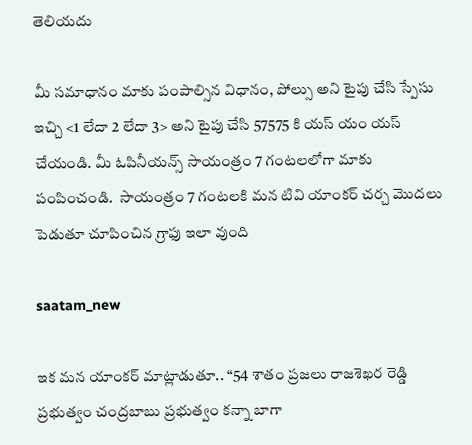తెలియదు

మీ సమాధానం మాకు పంపాల్సిన విధానం, పోల్సు అని టైపు చేసి స్పేసు ఇచ్చి <1 లేదా 2 లేదా 3> అని టైపు చేసి 57575 కి యస్ యం యస్ చేయండి. మీ ఓపినీయన్స్ సాయంత్రం 7 గంటలలోగా మాకు పంపించండి.  సాయంత్రం 7 గంటలకి మన టివి యాంకర్ చర్చ మొదలు పెడుతూ చూపించిన గ్రాఫు ఇలా వుంది

saatam_new

ఇక మన యాంకర్ మాట్లాడుతూ.. “54 శాతం ప్రజలు రాజశెఖర రెడ్డి ప్రభుత్వం చంద్రబాబు ప్రభుత్వం కన్నా బాగా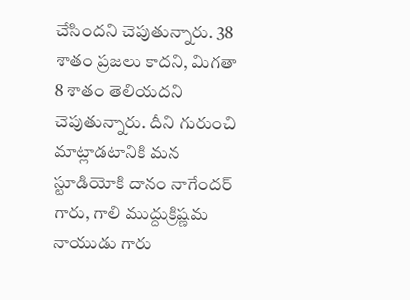చేసిందని చెపుతున్నారు. 38 శాతం ప్రజలు కాదని, మిగతా 8 శాతం తెలియదని చెపుతున్నారు. దీని గురుంచి మాట్లాడటానికి మన స్టూడియోకి దానం నాగేందర్ గారు, గాలి ముద్దుక్రిష్ణమ నాయుడు గారు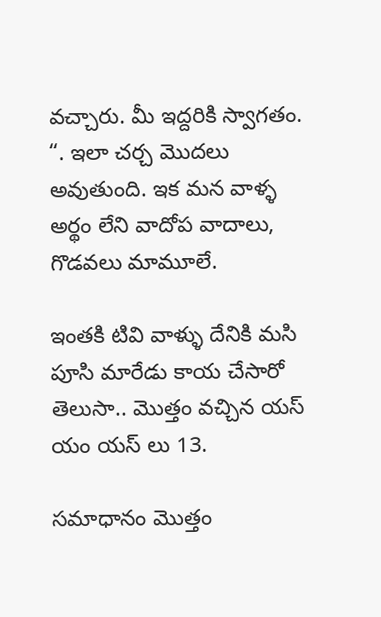వచ్చారు. మీ ఇద్దరికి స్వాగతం. “. ఇలా చర్చ మొదలు అవుతుంది. ఇక మన వాళ్ళ అర్థం లేని వాదోప వాదాలు, గొడవలు మామూలే.

ఇంతకి టివి వాళ్ళు దేనికి మసి పూసి మారేడు కాయ చేసారో తెలుసా.. మొత్తం వచ్చిన యస్ యం యస్ లు 13.

సమాధానం మొత్తం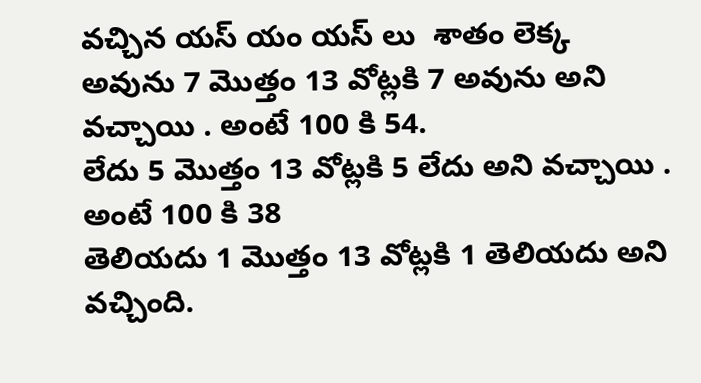వచ్చిన యస్ యం యస్ లు  శాతం లెక్క
అవును 7 మొత్తం 13 వోట్లకి 7 అవును అని వచ్చాయి . అంటే 100 కి 54.
లేదు 5 మొత్తం 13 వోట్లకి 5 లేదు అని వచ్చాయి . అంటే 100 కి 38
తెలియదు 1 మొత్తం 13 వోట్లకి 1 తెలియదు అని వచ్చింది.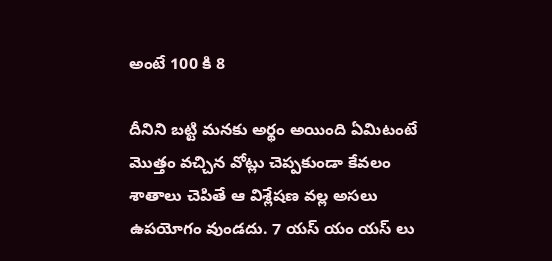అంటే 100 కి 8

దీనిని బట్టి మనకు అర్థం అయింది ఏమిటంటే మొత్తం వచ్చిన వోట్లు చెప్పకుండా కేవలం శాతాలు చెపితే ఆ విశ్లేషణ వల్ల అసలు ఉపయోగం వుండదు. 7 యస్ యం యస్ లు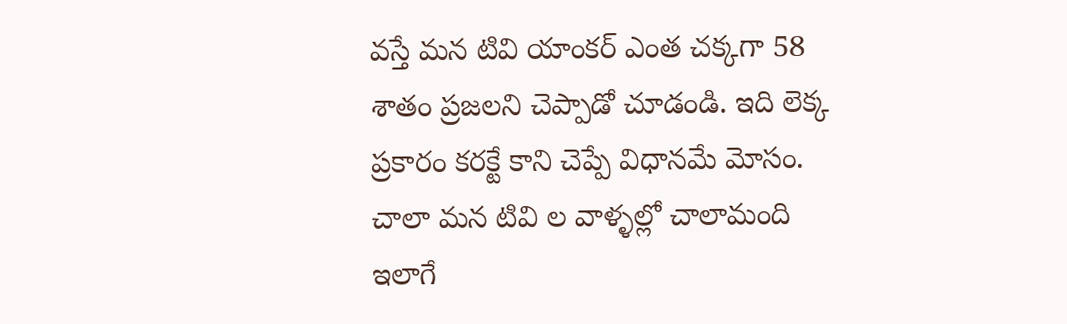వస్తే మన టివి యాంకర్ ఎంత చక్కగా 58 శాతం ప్రజలని చెప్పాడో చూడండి. ఇది లెక్క ప్రకారం కరక్టే కాని చెప్పే విధానమే మోసం. చాలా మన టివి ల వాళ్ళల్లో చాలామంది ఇలాగే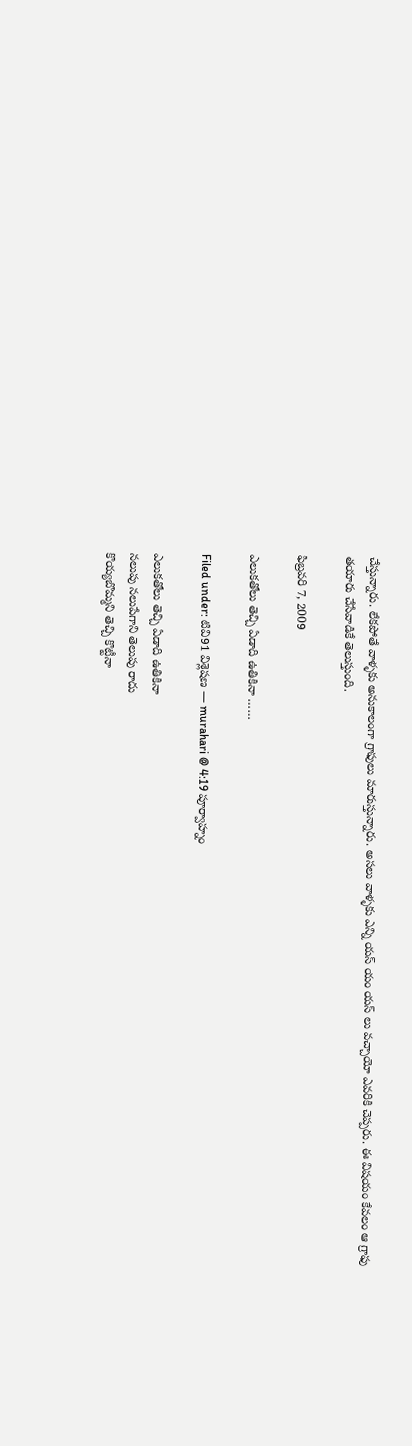చేస్తున్నారు. లేకపోతే వాళ్ళకు అనుకాలంగా గ్రాఫులు మారుస్తున్నారు. అసలు వాళ్ళకు ఎన్ని యస్ యం యస్ లు వచ్చాయో ఎవరికి చెప్పరు. ఈ విషయం కేవలం ఆ గ్రాఫు తయారు చేసేవాడికే తెలుస్తుంది.

ఫిబ్రవరి 7, 2009

ఎలుకతోలు తెచ్చి ఏడాది ఉతికినా ……

Filed under: టివి91 విశ్లెషణ — murahari @ 4:19 పూర్వాహ్నం

ఎలుకతోలు తెచ్చి ఏడాది ఉతికినా
నలుపు నలుపేగాని తెలుపు రాదు
కొయ్యబొమ్మని తెచ్చి కొట్టీనా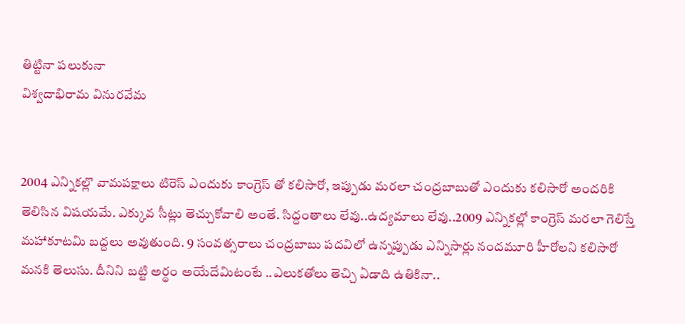తిట్టినా పలుకునా
విశ్వదాభిరామ వినురవేమ


2004 ఎన్నికల్లొ వామపక్షాలు టిరెస్ ఎందుకు కాంగ్రెస్ తో కలిసారో, ఇప్పుడు మరలా చంద్రబాబుతో ఎందుకు కలిసారో అందరికి తెలిసిన విషయమే. ఎక్కువ సీట్లు తెచ్చుకోవాలి అంతే. సిద్దంతాలు లేవు..ఉద్యమాలు లేవు..2009 ఎన్నికల్లో కాంగ్రెస్ మరలా గెలిస్తే మహాకూటమి బద్దలు అవుతుంది. 9 సంవత్సరాలు చంద్రబాబు పదవిలో ఉన్నప్పుడు ఎన్నిసార్లు నందమూరి హీరోలని కలిసారో మనకి తెలుసు. దీనిని బట్టి అర్థం అయేదేమిటంటే ..ఎలుకతోలు తెచ్చి ఏడాది ఉతికినా..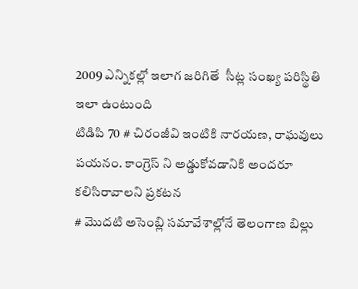2009 ఎన్నికల్లో ఇలాగ జరిగితే  సీట్ల సంఖ్య పరిస్థితి ఇలా ఉంటుంది
టిడిపి 70 # చిరంజీవి ఇంటికి నారయణ, రాఘవులు పయనం. కాంగ్రెస్ ని అడ్డుకోవడానికి అందరూ కలిసిరావాలని ప్రకటన
# మొదటి అసెంబ్లి సమావేశాల్లోనే తెలంగాణ బిల్లు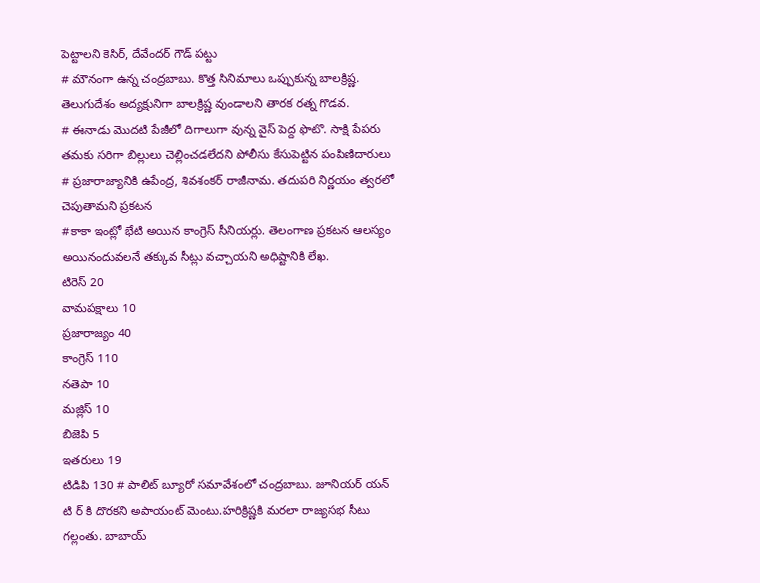పెట్టాలని కెసిర్, దేవేందర్ గౌడ్ పట్టు
# మౌనంగా ఉన్న చంద్రబాబు. కొత్త సినిమాలు ఒప్పుకున్న బాలక్రిష్ణ. తెలుగుదేశం అద్యక్షునిగా బాలక్రిష్ణ వుండాలని తారక రత్న గొడవ.
# ఈనాడు మొదటి పేజీలో దిగాలుగా వున్న వైస్ పెద్ద ఫొటొ. సాక్షి పేపరు తమకు సరిగా బిల్లులు చెల్లించడలేదని పోలీసు కేసుపెట్టిన పంపిణిదారులు
# ప్రజారాజ్యానికి ఉపేంద్ర, శివశంకర్ రాజీనామ. తదుపరి నిర్ణయం త్వరలో చెపుతామని ప్రకటన
#కాకా ఇంట్లో భేటి అయిన కాంగ్రెస్ సీనియర్లు. తెలంగాణ ప్రకటన ఆలస్యం అయినందువలనే తక్కువ సీట్లు వచ్చాయని అధిష్టానికి లేఖ.
టిరెస్ 20
వామపక్షాలు 10
ప్రజారాజ్యం 40
కాంగ్రెస్ 110
నతెపా 10
మజ్లిస్ 10
బిజెపి 5
ఇతరులు 19
టిడిపి 130 # పాలిట్ బ్యూరో సమావేశంలో చంద్రబాబు. జూనియర్ యన్ టి ర్ కి దొరకని అపాయంట్ మెంటు.హరిక్రిష్ణకి మరలా రాజ్యసభ సీటు గల్లంతు. బాబాయ్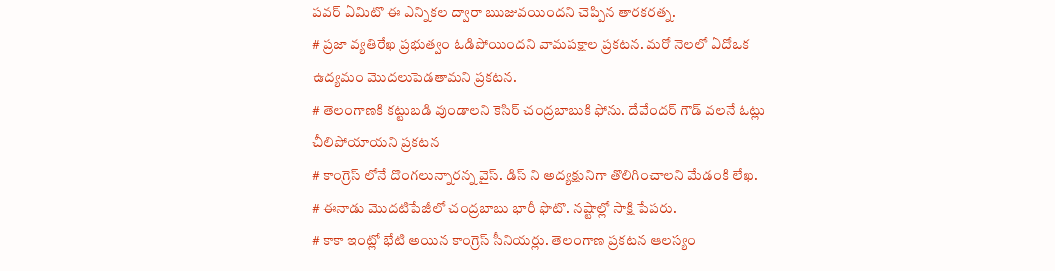పవర్ ఏమిటొ ఈ ఎన్నికల ద్వారా ఋజువయిందని చెప్పిన తారకరత్న.
# ప్రజా వ్యతిరేఖ ప్రభుత్వం ఓడిపోయిందని వామపక్షాల ప్రకటన. మరో నెలలో ఏదోఒక ఉద్యమం మొదలుపెడతామని ప్రకటన.
# తెలంగాణకి కట్టుబడి వుండాలని కెసిర్ చంద్రబాబుకి ఫోను. దేవేందర్ గౌడ్ వలనే ఓట్లు చీలిపోయాయని ప్రకటన
# కాంగ్రెస్ లోనే దొంగలున్నారన్న వైస్. డిస్ ని అద్యక్షునిగా తొలిగించాలని మేడంకి లేఖ.
# ఈనాడు మొదటిపేజీలో చంద్రబాబు భారీ ఫొటొ. నష్టాల్లో సాక్షి పేపరు.
# కాకా ఇంట్లో భేటి అయిన కాంగ్రెస్ సీనియర్లు. తెలంగాణ ప్రకటన ఆలస్యం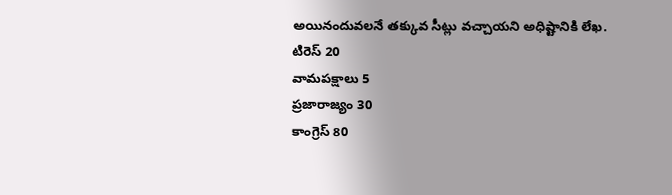అయినందువలనే తక్కువ సీట్లు వచ్చాయని అధిష్టానికి లేఖ.
టిరెస్ 20
వామపక్షాలు 5
ప్రజారాజ్యం 30
కాంగ్రెస్ 80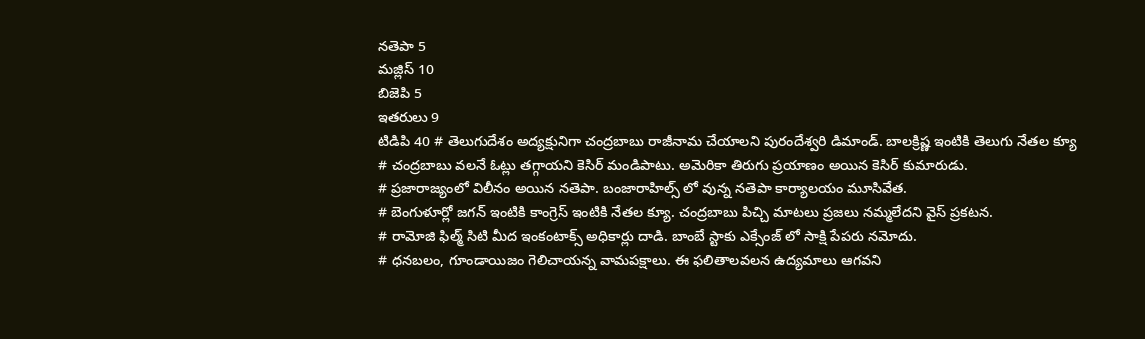నతెపా 5
మజ్లిస్ 10
బిజెపి 5
ఇతరులు 9
టిడిపి 40 # తెలుగుదేశం అద్యక్షునిగా చంద్రబాబు రాజీనామ చేయాలని పురందేశ్వరి డిమాండ్. బాలక్రిష్ణ ఇంటికి తెలుగు నేతల క్యూ
# చంద్రబాబు వలనే ఓట్లు తగ్గాయని కెసిర్ మండిపాటు. అమెరికా తిరుగు ప్రయాణం అయిన కెసిర్ కుమారుడు.
# ప్రజారాజ్యంలో విలీనం అయిన నతెపా. బంజారాహిల్స్ లో వున్న నతెపా కార్యాలయం మూసివేత.
# బెంగుళూర్లో జగన్ ఇంటికి కాంగ్రెస్ ఇంటికి నేతల క్యూ. చంద్రబాబు పిచ్చి మాటలు ప్రజలు నమ్మలేదని వైస్ ప్రకటన.
# రామోజి ఫిల్మ్ సిటి మీద ఇంకంటాక్స్ అధికార్లు దాడి. బాంబే స్టాకు ఎక్సేంజ్ లో సాక్షి పేపరు నమోదు.
# ధనబలం, గూండాయిజం గెలిచాయన్న వామపక్షాలు. ఈ ఫలితాలవలన ఉద్యమాలు ఆగవని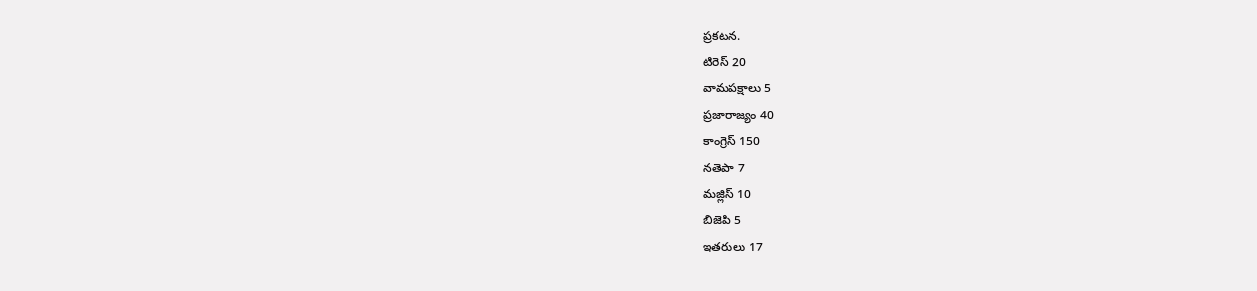ప్రకటన.
టిరెస్ 20
వామపక్షాలు 5
ప్రజారాజ్యం 40
కాంగ్రెస్ 150
నతెపా 7
మజ్లిస్ 10
బిజెపి 5
ఇతరులు 17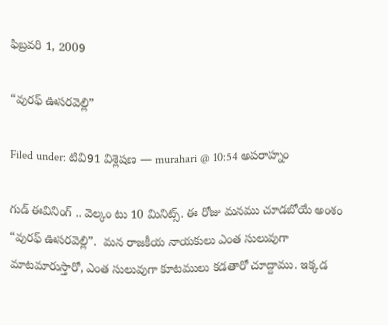ఫిబ్రవరి 1, 2009

“వురఫ్ ఊసరవెల్లి”

Filed under: టివి91 విశ్లెషణ — murahari @ 10:54 అపరాహ్నం

గుడ్ ఈవినింగ్ .. వెల్కం టు 10 మినిట్స్. ఈ రోజు మనము చూడబోయే అంశం “వురఫ్ ఊసరవెల్లి”.  మన రాజకీయ నాయకులు ఎంత సులువుగా మాటమారుస్తారో, ఎంత సులువుగా కూటములు కడతారో చూద్దాము. ఇక్కడ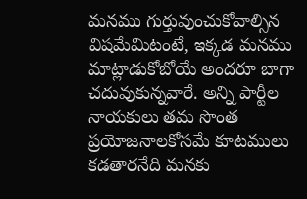మనము గుర్తువుంచుకోవాల్సిన విషమేమిటంటే, ఇక్కడ మనము మాట్లాడుకోబోయే అందరూ బాగా చదువుకున్నవారే. అన్ని పార్టీల నాయకులు తమ సొంత ప్రయోజనాలకోసమే కూటములు కడతారనేది మనకు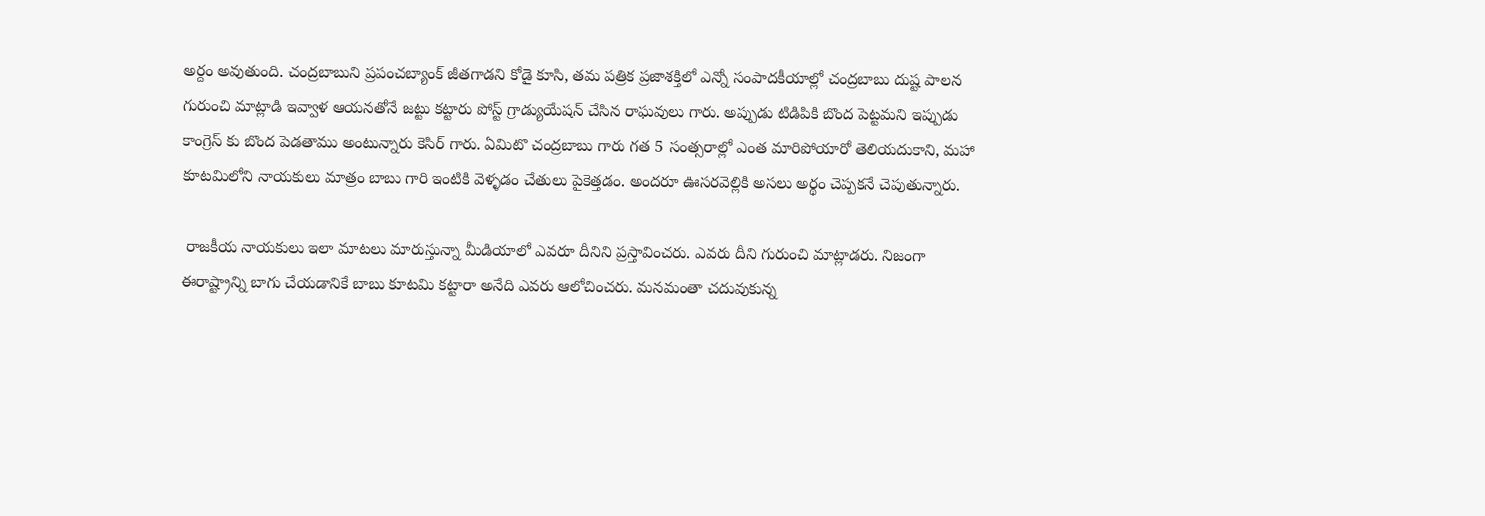అర్దం అవుతుంది. చంద్రబాబుని ప్రపంచబ్యాంక్ జీతగాడని కోడై కూసి, తమ పత్రిక ప్రజాశక్తిలో ఎన్నో సంపాదకీయాల్లో చంద్రబాబు దుష్ట పాలన గురుంచి మాట్లాడి ఇవ్వాళ ఆయనతోనే జట్టు కట్టారు పోస్ట్ గ్రాడ్యుయేషన్ చేసిన రాఘవులు గారు. అప్పుడు టిడిపికి బొంద పెట్టమని ఇప్పుడు కాంగ్రెస్ కు బొంద పెడతాము అంటున్నారు కెసిర్ గారు. ఏమిటొ చంద్రబాబు గారు గత 5 సంత్సరాల్లో ఎంత మారిపోయారో తెలియదుకాని, మహా కూటమిలోని నాయకులు మాత్రం బాబు గారి ఇంటికి వెళ్ళడం చేతులు పైకెత్తడం. అందరూ ఊసరవెల్లికి అసలు అర్థం చెప్పకనే చెపుతున్నారు.

 రాజకీయ నాయకులు ఇలా మాటలు మారుస్తున్నా మీడియాలో ఎవరూ దీనిని ప్రస్తావించరు. ఎవరు దీని గురుంచి మాట్లాడరు. నిజంగా ఈరాష్ట్రాన్ని బాగు చేయడానికే బాబు కూటమి కట్టారా అనేది ఎవరు ఆలోచించరు. మనమంతా చదువుకున్న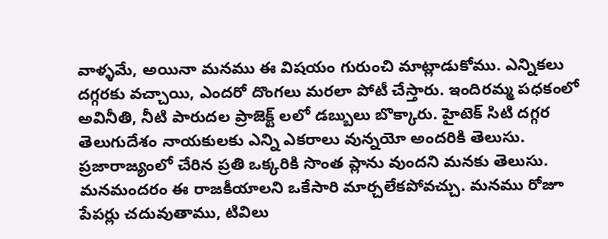వాళ్ళమే, అయినా మనము ఈ విషయం గురుంచి మాట్లాడుకోము. ఎన్నికలు దగ్గరకు వచ్చాయి, ఎందరో దొంగలు మరలా పోటీ చేస్తారు. ఇందిరమ్మ పధకంలో అవినీతి, నీటి పారుదల ప్రాజెక్ట్ లలో డబ్బులు బొక్కారు. హైటెక్ సిటి దగ్గర తెలుగుదేశం నాయకులకు ఎన్ని ఎకరాలు వున్నయో అందరికి తెలుసు. ప్రజారాజ్యంలో చేరిన ప్రతి ఒక్కరికి సొంత ప్లాను వుందని మనకు తెలుసు. మనమందరం ఈ రాజకీయాలని ఒకేసారి మార్చలేకపోవచ్చు. మనము రోజూ పేపర్లు చదువుతాము, టివిలు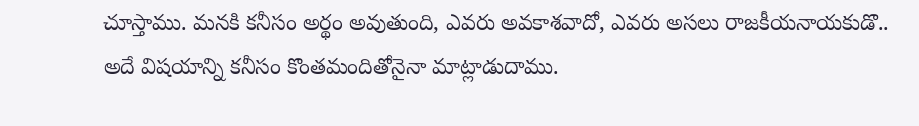చూస్తాము. మనకి కనీసం అర్థం అవుతుంది, ఎవరు అవకాశవాదో, ఎవరు అసలు రాజకీయనాయకుడొ.. అదే విషయాన్ని కనీసం కొంతమందితోనైనా మాట్లాడుదాము.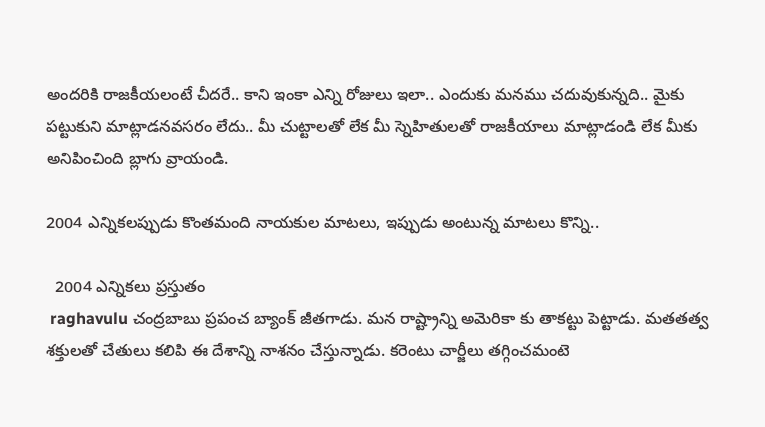అందరికి రాజకీయలంటే చీదరే.. కాని ఇంకా ఎన్ని రోజులు ఇలా.. ఎందుకు మనము చదువుకున్నది.. మైకు పట్టుకుని మాట్లాడనవసరం లేదు.. మీ చుట్టాలతో లేక మీ స్నెహితులతో రాజకీయాలు మాట్లాడండి లేక మీకు అనిపించింది బ్లాగు వ్రాయండి.

2004 ఎన్నికలప్పుడు కొంతమంది నాయకుల మాటలు, ఇప్పుడు అంటున్న మాటలు కొన్ని..

  2004 ఎన్నికలు ప్రస్తుతం
 raghavulu చంద్రబాబు ప్రపంచ బ్యాంక్ జీతగాడు. మన రాష్ట్రాన్ని అమెరికా కు తాకట్టు పెట్టాడు. మతతత్వ శక్తులతో చేతులు కలిపి ఈ దేశాన్ని నాశనం చేస్తున్నాడు. కరెంటు చార్జీలు తగ్గించమంటె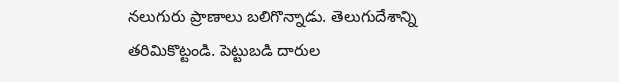నలుగురు ప్రాణాలు బలిగొన్నాడు. తెలుగుదేశాన్ని తరిమికొట్టండి. పెట్టుబడి దారుల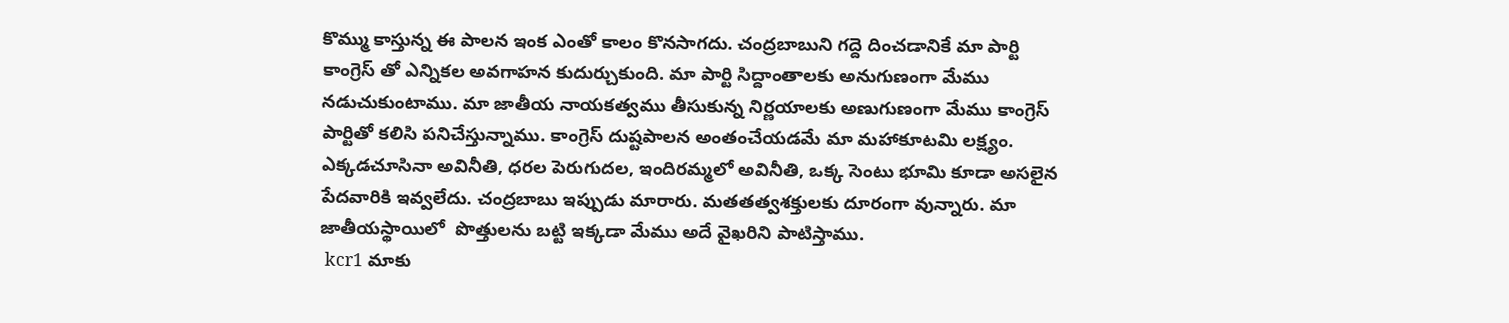కొమ్ము కాస్తున్న ఈ పాలన ఇంక ఎంతో కాలం కొనసాగదు. చంద్రబాబుని గద్దె దించడానికే మా పార్టి కాంగ్రెస్ తో ఎన్నికల అవగాహన కుదుర్చుకుంది. మా పార్టి సిద్దాంతాలకు అనుగుణంగా మేము నడుచుకుంటాము. మా జాతీయ నాయకత్వము తీసుకున్న నిర్ణయాలకు అణుగుణంగా మేము కాంగ్రెస్  పార్టితో కలిసి పనిచేస్తున్నాము. కాంగ్రెస్ దుష్టపాలన అంతంచేయడమే మా మహాకూటమి లక్ష్యం. ఎక్కడచూసినా అవినీతి, ధరల పెరుగుదల, ఇందిరమ్మలో అవినీతి, ఒక్క సెంటు భూమి కూడా అసలైన పేదవారికి ఇవ్వలేదు. చంద్రబాబు ఇప్పుడు మారారు. మతతత్వశక్తులకు దూరంగా వున్నారు. మా జాతీయస్థాయిలో  పొత్తులను బట్టి ఇక్కడా మేము అదే వైఖరిని పాటిస్తాము.
 kcr1 మాకు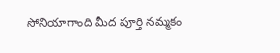సోనియాగాంది మీద పూర్తి నమ్మకం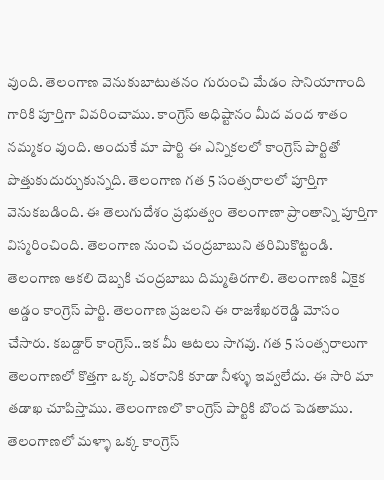వుంది. తెలంగాణ వెనుకుబాటుతనం గురుంచి మేడం సొనియాగాంది గారికి పూర్తిగా వివరించాము. కాంగ్రెస్ అధిష్టానం మీద వంద శాతం నమ్మకం వుంది. అందుకే మా పార్టి ఈ ఎన్నికలలో కాంగ్రెస్ పార్టితో పొత్తుకుదుర్చుకున్నది. తెలంగాణ గత 5 సంత్సరాలలో పూర్తిగా వెనుకబడింది. ఈ తెలుగుదేశం ప్రభుత్వం తెలంగాణా ప్రాంతాన్ని పూర్తిగా విస్మరించింది. తెలంగాణ నుంచి చంద్రబాబుని తరిమికొట్టండి. తెలంగాణ ఆకలి దెబ్బకి చంద్రబాబు దిమ్మతిరగాలి. తెలంగాణకి ఏకైక అడ్డం కాంగ్రెస్ పార్టి. తెలంగాణ ప్రజలని ఈ రాజశేఖరరెడ్డి మోసం చేసారు. కబడ్దార్ కాంగ్రెస్..ఇక మీ ఆటలు సాగవు. గత 5 సంత్సరాలుగా తెలంగాణలో కొత్తగా ఒక్క ఎకరానికి కూడా నీళ్ళు ఇవ్వలేదు. ఈ సారి మా తడాఖ చూపిస్తాము. తెలంగాణలొ కాంగ్రెస్ పార్టికి బొంద పెడతాము. తెలంగాణలో మళ్ళా ఒక్క కాంగ్రెస్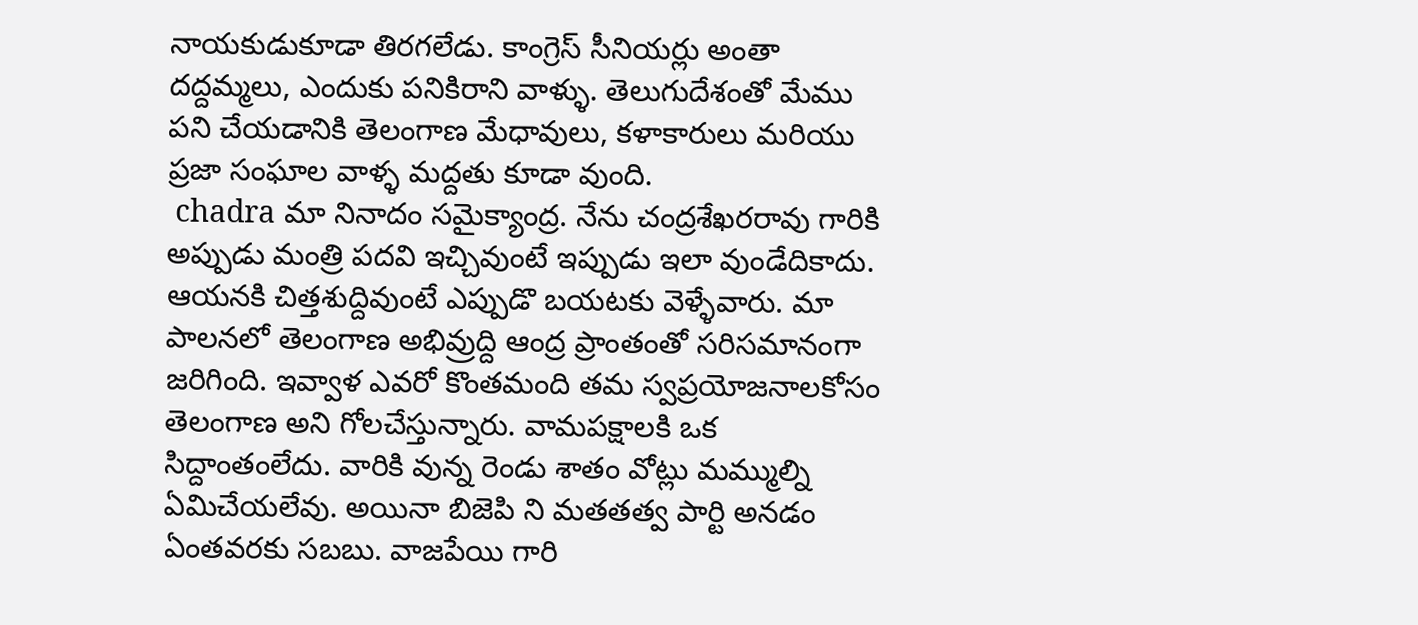నాయకుడుకూడా తిరగలేడు. కాంగ్రెస్ సీనియర్లు అంతా దద్దమ్మలు, ఎందుకు పనికిరాని వాళ్ళు. తెలుగుదేశంతో మేము పని చేయడానికి తెలంగాణ మేధావులు, కళాకారులు మరియు ప్రజా సంఘాల వాళ్ళ మద్దతు కూడా వుంది.
 chadra మా నినాదం సమైక్యాంద్ర. నేను చంద్రశేఖరరావు గారికి అప్పుడు మంత్రి పదవి ఇచ్చివుంటే ఇప్పుడు ఇలా వుండేదికాదు. ఆయనకి చిత్తశుద్దివుంటే ఎప్పుడొ బయటకు వెళ్ళేవారు. మా పాలనలో తెలంగాణ అభివ్రుద్ది ఆంద్ర ప్రాంతంతో సరిసమానంగా జరిగింది. ఇవ్వాళ ఎవరో కొంతమంది తమ స్వప్రయోజనాలకోసం తెలంగాణ అని గోలచేస్తున్నారు. వామపక్షాలకి ఒక సిద్దాంతంలేదు. వారికి వున్న రెండు శాతం వోట్లు మమ్ముల్ని ఏమిచేయలేవు. అయినా బిజెపి ని మతతత్వ పార్టి అనడం ఏంతవరకు సబబు. వాజపేయి గారి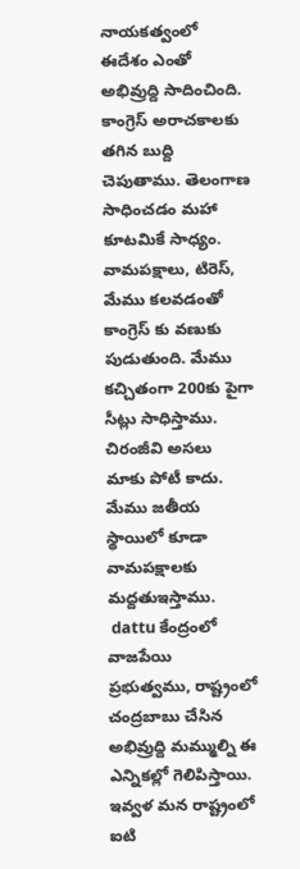నాయకత్వంలో ఈదేశం ఎంతో అభివ్రుద్ది సాదించింది. కాంగ్రెస్ అరాచకాలకు తగిన బుద్ది చెపుతాము. తెలంగాణ సాధించడం మహా కూటమికే సాధ్యం. వామపక్షాలు, టిరెస్, మేము కలవడంతో కాంగ్రెస్ కు వణుకు పుడుతుంది. మేము కచ్చితంగా 200కు పైగా సీట్లు సాధిస్తాము. చిరంజీవి అసలు మాకు పోటీ కాదు. మేము జతీయ స్థాయిలో కూడా వామపక్షాలకు మద్దతుఇస్తాము.
 dattu కేంద్రంలో వాజపేయి ప్రభుత్వము, రాష్ట్రంలో చంద్రబాబు చేసిన అభివ్రుద్ది మమ్ముల్ని ఈ ఎన్నికల్లో గెలిపిస్తాయి. ఇవ్వళ మన రాష్ట్రంలో ఐటి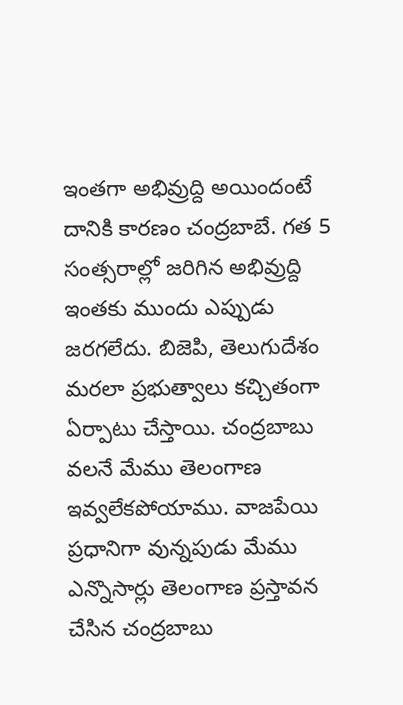ఇంతగా అభివ్రుద్ది అయిందంటే దానికి కారణం చంద్రబాబే. గత 5 సంత్సరాల్లో జరిగిన అభివ్రుద్ది ఇంతకు ముందు ఎప్పుడు జరగలేదు. బిజెపి, తెలుగుదేశం మరలా ప్రభుత్వాలు కచ్చితంగా ఏర్పాటు చేస్తాయి. చంద్రబాబు వలనే మేము తెలంగాణ ఇవ్వలేకపోయాము. వాజపేయి ప్రధానిగా వున్నపుడు మేము ఎన్నొసార్లు తెలంగాణ ప్రస్తావన చేసిన చంద్రబాబు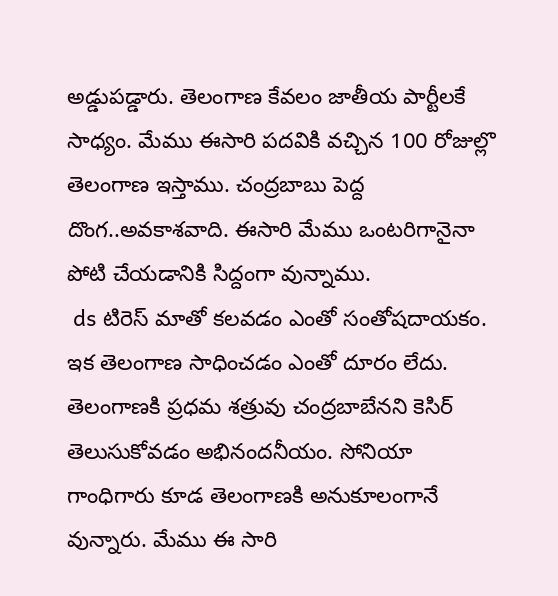అడ్డుపడ్డారు. తెలంగాణ కేవలం జాతీయ పార్టీలకే సాధ్యం. మేము ఈసారి పదవికి వచ్చిన 100 రోజుల్లొ తెలంగాణ ఇస్తాము. చంద్రబాబు పెద్ద దొంగ..అవకాశవాది. ఈసారి మేము ఒంటరిగానైనా పోటి చేయడానికి సిద్దంగా వున్నాము.
 ds టిరెస్ మాతో కలవడం ఎంతో సంతోషదాయకం. ఇక తెలంగాణ సాధించడం ఎంతో దూరం లేదు. తెలంగాణకి ప్రధమ శత్రువు చంద్రబాబేనని కెసిర్ తెలుసుకోవడం అభినందనీయం. సోనియా గాంధిగారు కూడ తెలంగాణకి అనుకూలంగానే వున్నారు. మేము ఈ సారి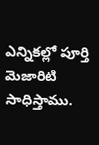ఎన్నికల్లో పూర్తి మెజారిటి సాధిస్తాము.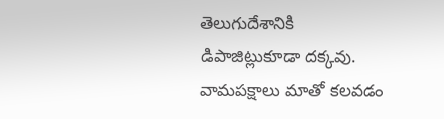తెలుగుదేశానికి డిపాజిట్లుకూడా దక్కవు. వామపక్షాలు మాతో కలవడం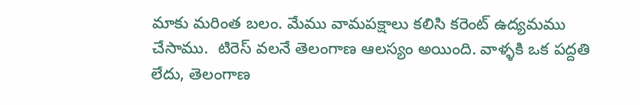మాకు మరింత బలం. మేము వామపక్షాలు కలిసి కరెంట్ ఉద్యమము చేసాము.  టిరెస్ వలనే తెలంగాణ ఆలస్యం అయింది. వాళ్ళకి ఒక పద్దతి లేదు, తెలంగాణ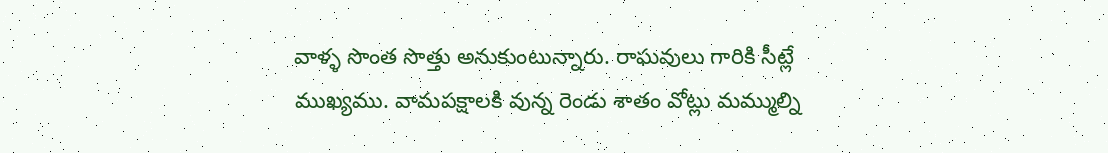వాళ్ళ సొంత సొత్తు అనుకుంటున్నారు. రాఘవులు గారికి సీట్లే ముఖ్యము. వామపక్షాలకి వున్న రెండు శాతం వోట్లు మమ్ముల్ని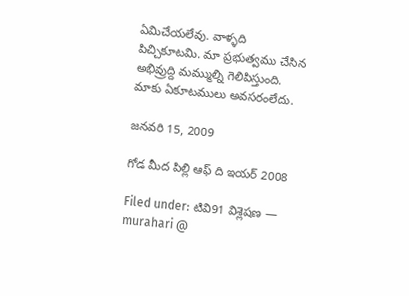ఏమిచేయలేవు. వాళ్ళది పిచ్చికూటమి. మా ప్రభుత్వము చేసిన అభివ్రుద్ది మమ్ముల్ని గెలిపిస్తుంది. మాకు ఏకూటములు అవసరంలేదు.

జనవరి 15, 2009

గోడ మీద పిల్లి ఆఫ్ ది ఇయర్ 2008

Filed under: టివి91 విశ్లెషణ — murahari @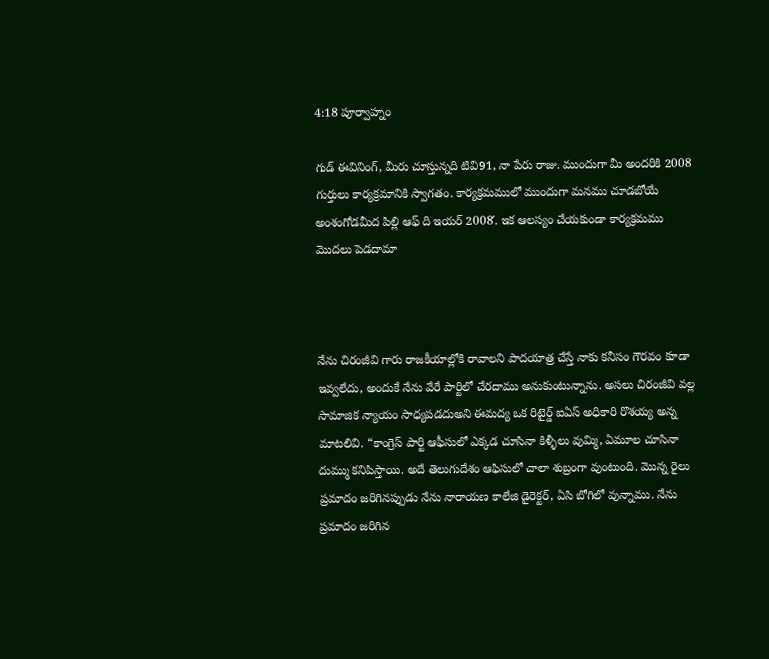4:18 పూర్వాహ్నం

గుడ్ ఈవినింగ్, మీరు చూస్తున్నది టివి91, నా పేరు రాజు. ముందుగా మీ అందరికి 2008 గుర్తులు కార్యక్రమానికి స్వాగతం. కార్యక్రమములో ముందుగా మనము చూడబోయే అంశంగోడమీద పిల్లి ఆఫ్ ది ఇయర్ 2008′. ఇక ఆలస్యం చేయకుండా కార్యక్రమము మొదలు పెడదామా



నేను చిరంజీవి గారు రాజకీయాల్లోకి రావాలని పాదయాత్ర చేస్తే నాకు కనీసం గౌరవం కూడా ఇవ్వలేదు, అందుకే నేను వేరే పార్టిలో చేరదాము అనుకుంటున్నాను. అసలు చిరంజీవి వల్ల సామాజిక న్యాయం సాధ్యపడదుఅని ఈమద్య ఒక రిటైర్డ్ ఐఏస్ అధికారి రొశయ్య అన్న మాటలివి. “కాంగ్రెస్ పార్టి ఆఫీసులో ఎక్కడ చూసినా కిళ్ళీలు వుమ్మి, ఏమూల చూసినా దుమ్ము కనిపిస్తాయి. అదే తెలుగుదేశం ఆఫిసులో చాలా శుబ్రంగా వుంటుంది. మొన్న రైలు ప్రమాదం జరిగినప్పుడు నేను నారాయణ కాలేజి డైరెక్టర్, ఏసి బోగిలో వున్నాము. నేను ప్రమాదం జరిగిన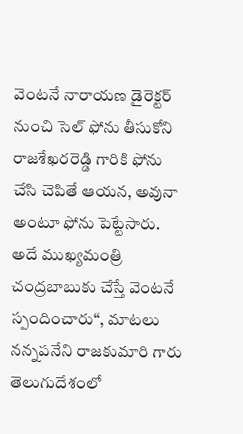వెంటనే నారాయణ డైరెక్టర్ నుంచి సెల్ ఫోను తీసుకోని రాజశేఖరరెడ్డి గారికి ఫోను చేసి చెపితే ఆయన, అవునా అంటూ ఫోను పెట్టేసారు. అదే ముఖ్యమంత్రి చంద్రబాబుకు చేస్తే వెంటనే స్పందించారు“, మాటలు నన్నపనేని రాజకుమారి గారు తెలుగుదేశంలో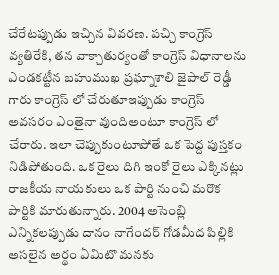చేరేటప్పుడు ఇచ్చిన వివరణ. పచ్చి కాంగ్రెస్ వ్యతిరేకి, తన వాక్చాతుర్యంతో కాంగ్రెస్ విధానాలను ఎండకట్టీన బహుముఖ ప్రఘ్నాశాలి జైపాల్ రెడ్డీ గారు కాంగ్రెస్ లో చేరుతూఇప్పుడు కాంగ్రెస్ అవసరం ఎంతైనా వుందిఅంటూ కాంగ్రెస్ లో చేరారు. ఇలా చెప్పుకుంటూపోతే ఒక పెద్ద పుస్తకం నిడిపోతుంది. ఒక రైలు దిగి ఇంకో రైలు ఎక్కినట్లు రాజకీయ నాయకులు ఒక పార్టి నుంచి మరొక పార్టికి మారుతున్నారు. 2004 అసెంబ్లి ఎన్నికలప్పుడు దానం నాగేందర్ గోడమీద పిల్లికి అసలైన అర్థం ఏమిటొ మనకు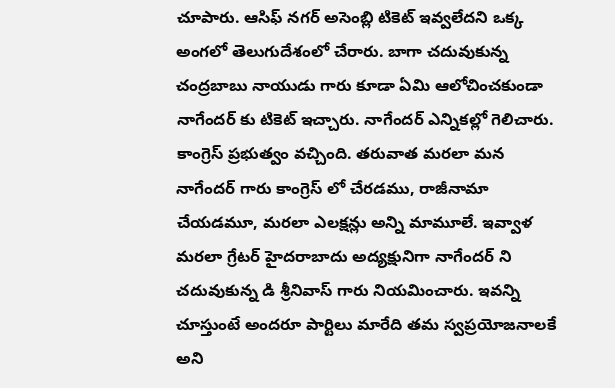చూపారు. ఆసిఫ్ నగర్ అసెంబ్లి టికెట్ ఇవ్వలేదని ఒక్క అంగలో తెలుగుదేశంలో చేరారు. బాగా చదువుకున్న చంద్రబాబు నాయుడు గారు కూడా ఏమి ఆలోచించకుండా నాగేందర్ కు టికెట్ ఇచ్చారు. నాగేందర్ ఎన్నికల్లో గెలిచారు. కాంగ్రెస్ ప్రభుత్వం వచ్చింది. తరువాత మరలా మన నాగేందర్ గారు కాంగ్రెస్ లో చేరడము, రాజీనామా చేయడమూ, మరలా ఎలక్షన్లు అన్ని మామూలే. ఇవ్వాళ మరలా గ్రేటర్ హైదరాబాదు అద్యక్షునిగా నాగేందర్ ని చదువుకున్న డి శ్రీనివాస్ గారు నియమించారు. ఇవన్ని చూస్తుంటే అందరూ పార్టిలు మారేది తమ స్వప్రయోజనాలకే  అని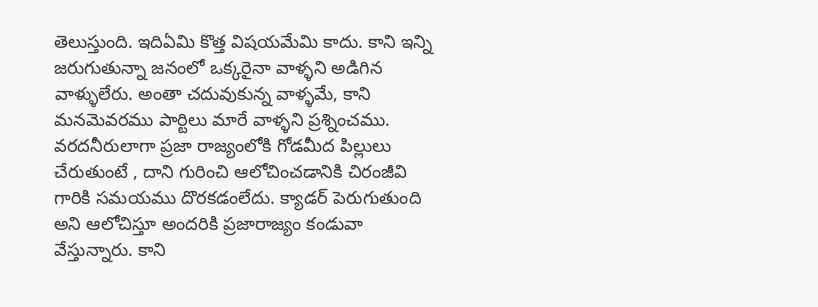తెలుస్తుంది. ఇదిఏమి కొత్త విషయమేమి కాదు. కాని ఇన్ని జరుగుతున్నా జనంలో ఒక్కరైనా వాళ్ళని అడిగిన వాళ్ళులేరు. అంతా చదువుకున్న వాళ్ళమే, కాని మనమెవరము పార్టిలు మారే వాళ్ళని ప్రశ్నించము. వరదనీరులాగా ప్రజా రాజ్యంలోకి గోడమీద పిల్లులు చేరుతుంటే , దాని గురించి ఆలోచించడానికి చిరంజీవి గారికి సమయము దొరకడంలేదు. క్యాడర్ పెరుగుతుంది అని ఆలోచిస్తూ అందరికి ప్రజారాజ్యం కండువా వేస్తున్నారు. కాని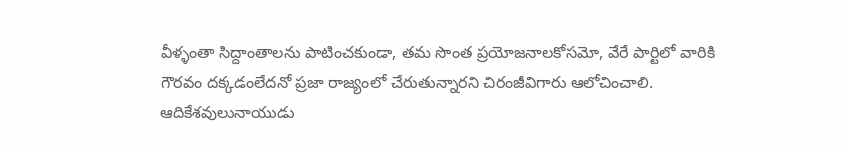వీళ్ళంతా సిద్దాంతాలను పాటించకుండా, తమ సొంత ప్రయోజనాలకోసమో, వేరే పార్టిలో వారికి గౌరవం దక్కడంలేదనో ప్రజా రాజ్యంలో చేరుతున్నారని చిరంజీవిగారు ఆలోచించాలి. ఆదికేశవులునాయుడు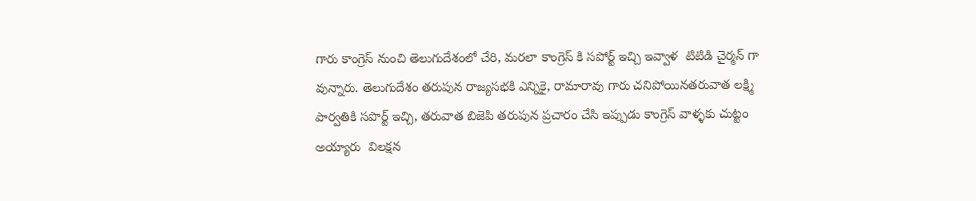గారు కాంగ్రెస్ నుంచి తెలుగుదేశంలో చేరి, మరలా కాంగ్రెస్ కి సపోర్ట్ ఇచ్చి ఇవ్వాళ  టిటిడి చైర్మన్ గా వున్నారు. తెలుగుదేశం తరుపున రాజ్యసభకి ఎన్నికై, రామారావు గారు చనిపోయినతరువాత లక్ష్మి పార్వతికి సపొర్ట్ ఇచ్చి, తరువాత బిజెపి తరుపున ప్రచారం చేసి ఇప్పుడు కాంగ్రెస్ వాళ్ళకు చుట్టం అయ్యారు  విలక్షన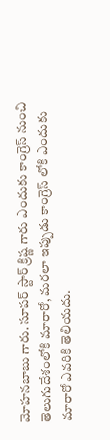మోహనబాబు గారు. సూపర్ స్టార్ క్రిష్ణ గారు ఎందుకు కాంగ్రెస్ నుంచి తెలుగుదేశంలోకి మారారో, మరలా ఇప్పుడు కాంగ్రెస్ లోకి ఎందుకు మారారో ఎవరికి తెలియదు.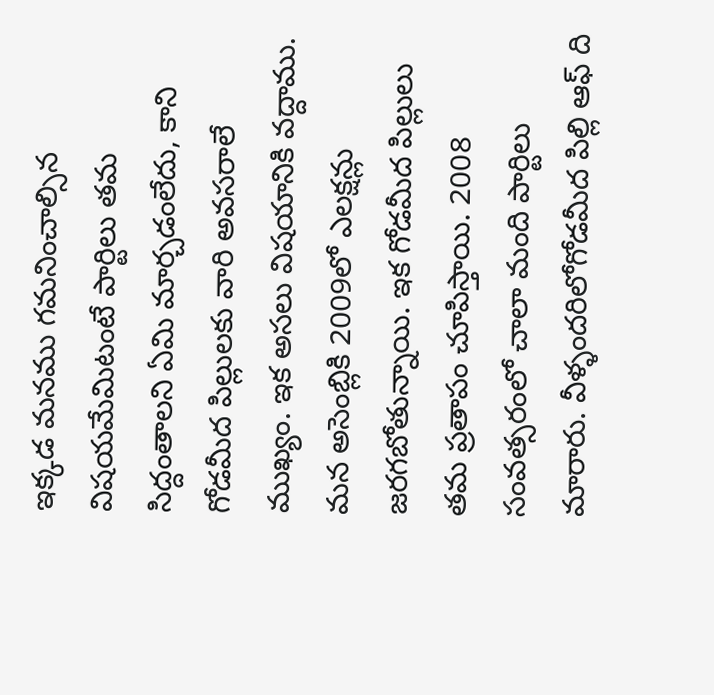ఇక్కడ మనము గమనించాల్సిన విషయమేమిటంటే పార్టిలు తమ సిద్దంతాలని ఏమి మార్చడంలేదు, కాని గోడమీద పిల్లులకు వారి అవసరాలే ముఖ్యం. ఇక అసలు విషయానికి వద్దాము. మన అసెంబ్లికి 2009లో ఎలక్షన్లు జరగబోతున్నాయి. ఇక గోడమీద పిల్లులు తమ ప్రతాపం చూపిస్తాయి. 2008 సంవత్సరంలో చాలా మంది పార్టిలు మారారు. వీళ్ళందరిలోగోడమీద పిల్లి ఆఫ్ ది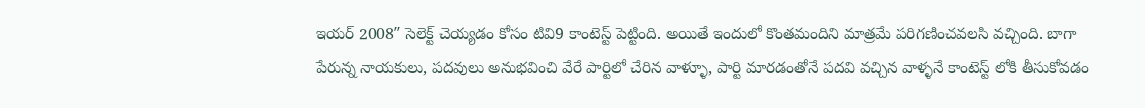ఇయర్ 2008″ సెలెక్ట్ చెయ్యడం కోసం టివి9 కాంటెస్ట్ పెట్టింది. అయితే ఇందులో కొంతమందిని మాత్రమే పరిగణించవలసి వచ్చింది. బాగా పేరున్న నాయకులు, పదవులు అనుభవించి వేరే పార్టిలో చేరిన వాళ్ళూ, పార్టి మారడంతోనే పదవి వచ్చిన వాళ్ళనే కాంటెస్ట్ లోకి తీసుకోవడం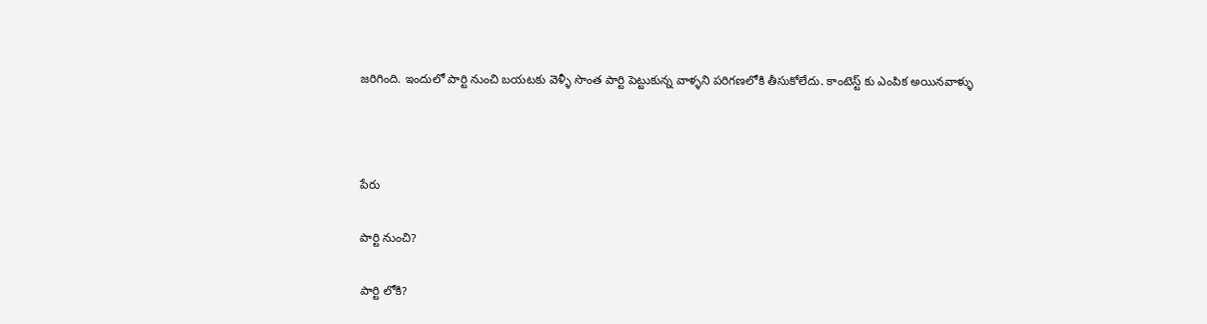జరిగింది. ఇందులో పార్టి నుంచి బయటకు వెళ్ళీ సొంత పార్టి పెట్టుకున్న వాళ్ళని పరిగణలోకి తీసుకోలేదు. కాంటెస్ట్ కు ఎంపిక అయినవాళ్ళు



పేరు

పార్టి నుంచి?

పార్టి లోకి?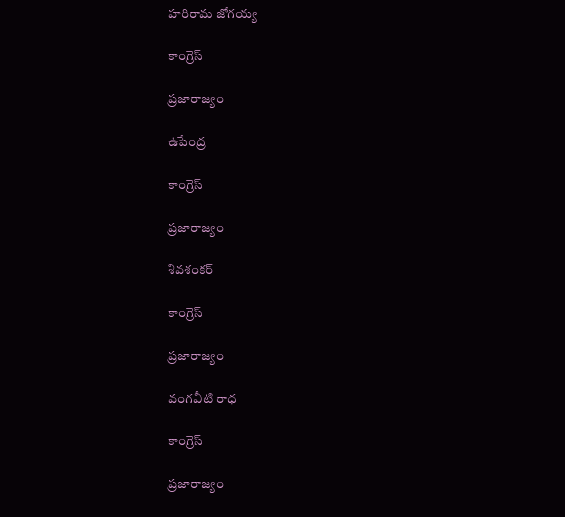హరిరామ జోగయ్య

కాంగ్రెస్

ప్రజారాజ్యం

ఉపేంద్ర

కాంగ్రెస్

ప్రజారాజ్యం

శివశంకర్

కాంగ్రెస్

ప్రజారాజ్యం

వంగవీటి రాధ

కాంగ్రెస్

ప్రజారాజ్యం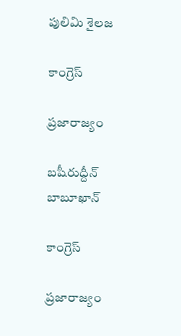పులిమి శైలజ

కాంగ్రెస్

ప్రజారాజ్యం

బషీరుద్దీన్ బాబూఖాన్

కాంగ్రెస్

ప్రజారాజ్యం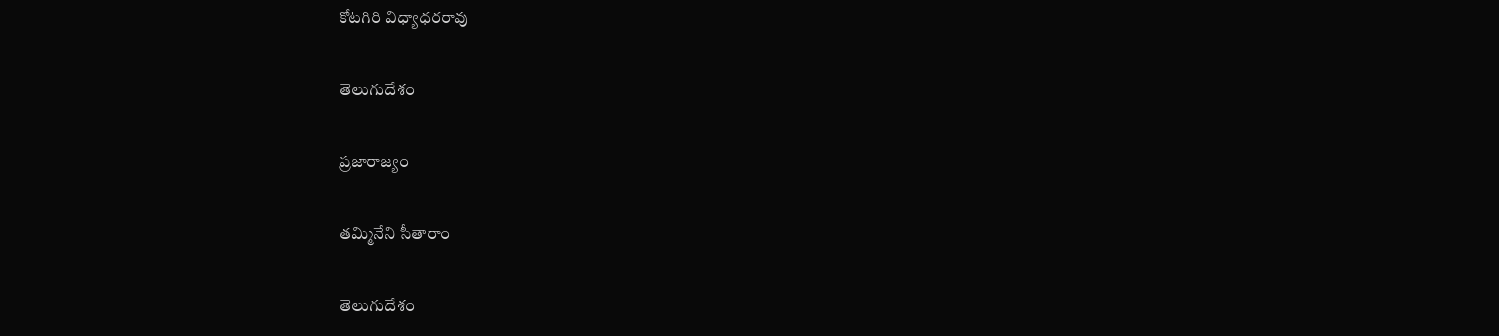కోటగిరి విధ్యాధరరావు

తెలుగుదేశం

ప్రజారాజ్యం

తమ్మినేని సీతారాం

తెలుగుదేశం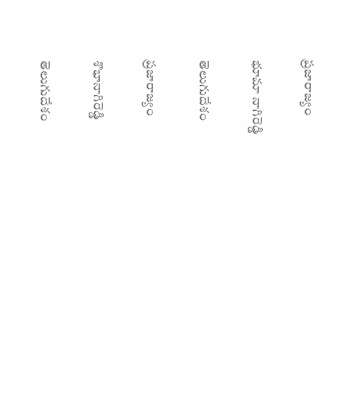ప్రజారాజ్యం

భూమా నాగిరెడ్డి

తెలుగుదేశం

ప్రజారాజ్యం

శొభానాగిరెడ్డి

తెలుగుదేశం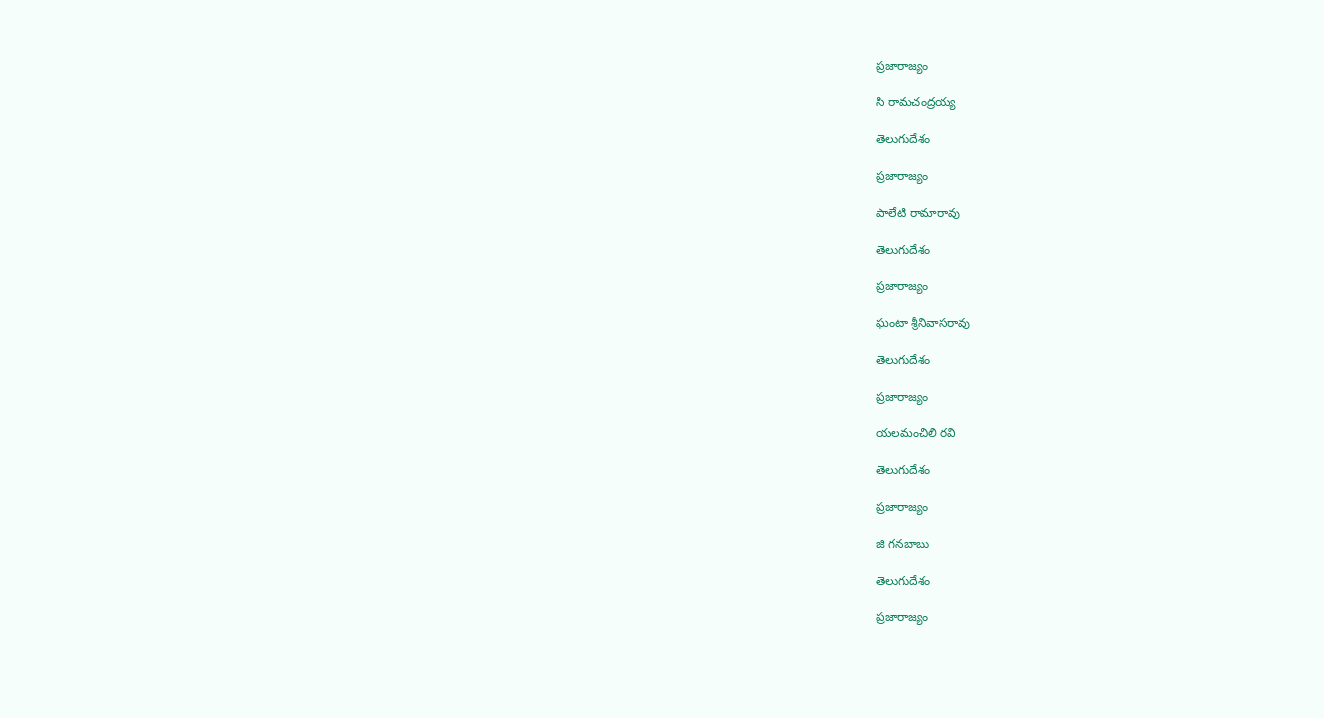ప్రజారాజ్యం

సి రామచంద్రయ్య

తెలుగుదేశం

ప్రజారాజ్యం

పాలేటి రామారావు

తెలుగుదేశం

ప్రజారాజ్యం

ఘంటా శ్రీనివాసరావు

తెలుగుదేశం

ప్రజారాజ్యం

యలమంచిలి రవి

తెలుగుదేశం

ప్రజారాజ్యం

జి గనబాబు

తెలుగుదేశం

ప్రజారాజ్యం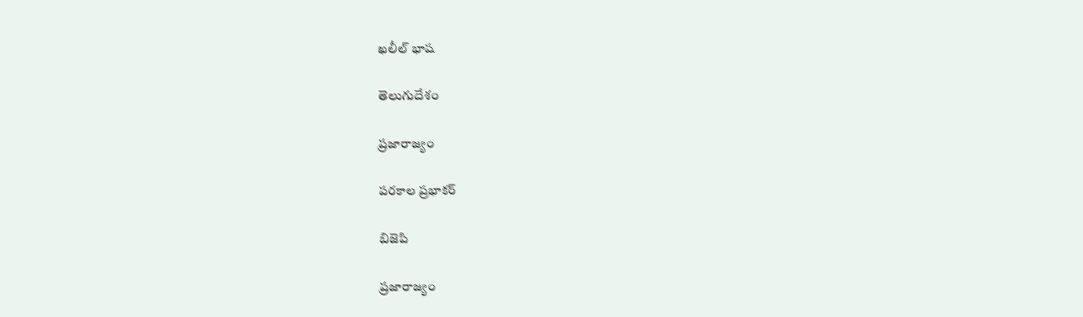ఖలీల్ భాష

తెలుగుదేశం

ప్రజారాజ్యం

పరకాల ప్రభాకర్

బిజెపి

ప్రజారాజ్యం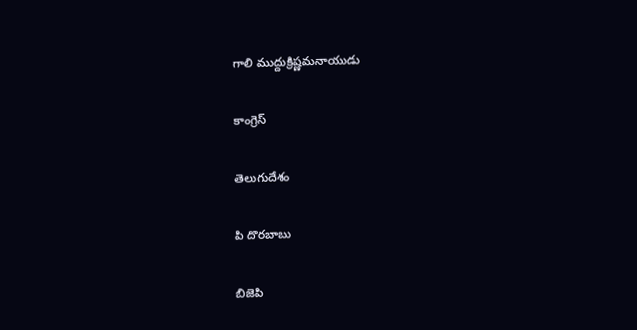గాలి ముద్దుక్రిష్ణమనాయుడు

కాంగ్రెస్

తెలుగుదేశం

పి దొరబాబు

బిజెపి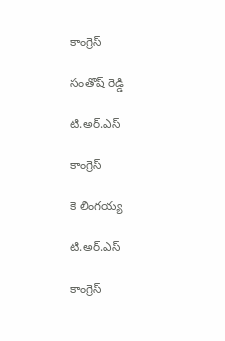కాంగ్రెస్

సంతొష్ రెడ్డి

టి.అర్.ఎస్

కాంగ్రెస్

కె లింగయ్య

టి.అర్.ఎస్

కాంగ్రెస్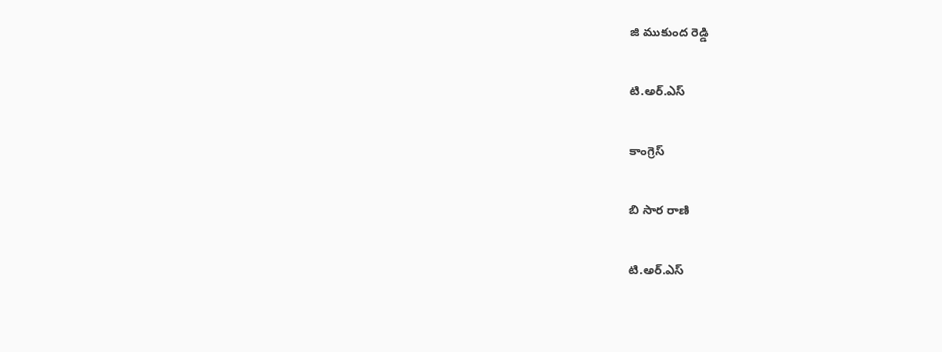జి ముకుంద రెడ్డి

టి.అర్.ఎస్

కాంగ్రెస్

బి సార రాణి

టి.అర్.ఎస్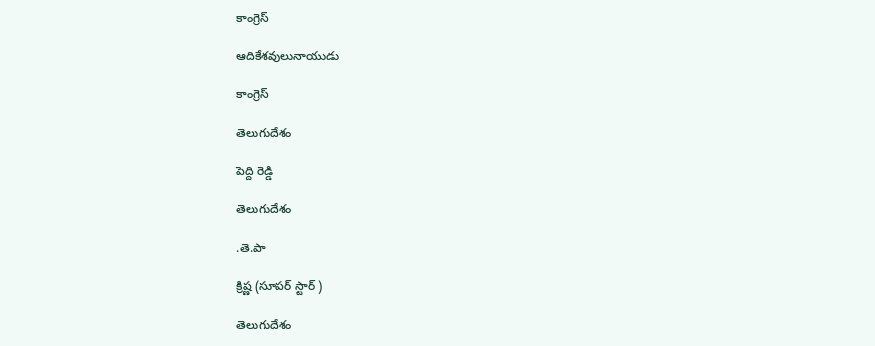కాంగ్రెస్

ఆదికేశవులునాయుడు

కాంగ్రెస్

తెలుగుదేశం

పెద్ది రెడ్డి

తెలుగుదేశం

.తె.పా

క్రిష్ణ (సూపర్ స్టార్ )

తెలుగుదేశం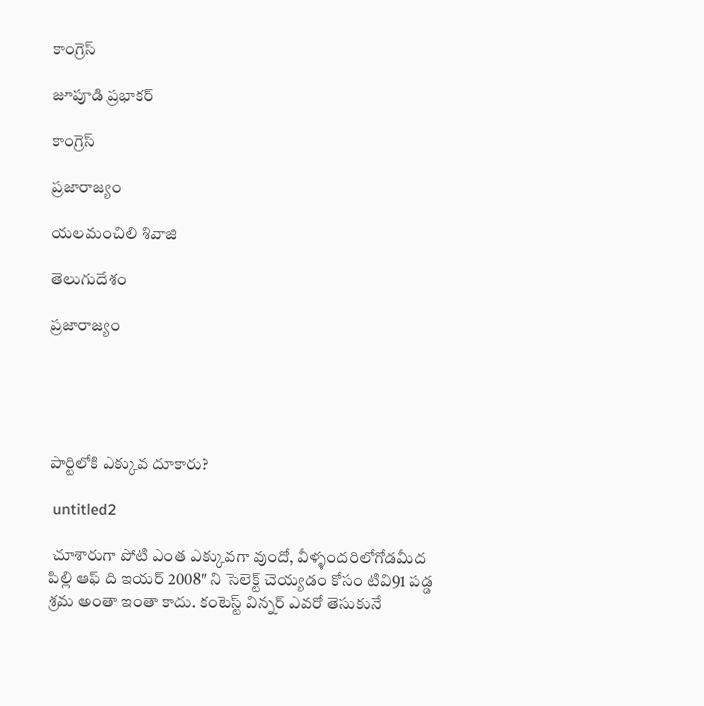కాంగ్రెస్

జూపూడి ప్రభాకర్

కాంగ్రెస్

ప్రజారాజ్యం

యలమంచిలి శివాజి

తెలుగుదేశం

ప్రజారాజ్యం





పార్టిలోకి ఎక్కువ దూకారు?

 untitled2

 చూశారుగా పోటి ఎంత ఎక్కువగా వుందో, వీళ్ళందరిలోగోడమీద పిల్లి ఆఫ్ ది ఇయర్ 2008″ ని సెలెక్ట్ చెయ్యడం కోసం టివి91 పడ్డ శ్రమ అంతా ఇంతా కాదు. కంటెస్ట్ విన్నర్ ఎవరో తెసుకునే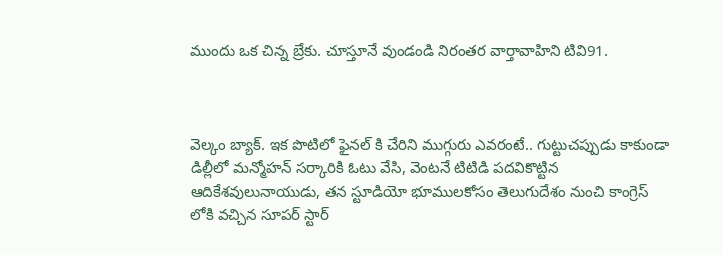ముందు ఒక చిన్న బ్రేకు. చూస్తూనే వుండండి నిరంతర వార్తావాహిని టివి91.



వెల్కం బ్యాక్. ఇక పొటిలో ఫైనల్ కి చేరిని ముగ్గురు ఎవరంటే.. గుట్టుచప్పుడు కాకుండా డిల్లీలో మన్మోహన్ సర్కారికి ఓటు వేసి, వెంటనే టిటిడి పదవికొట్టిన ఆదికేశవులునాయుడు, తన స్టూడియో భూములకోసం తెలుగుదేశం నుంచి కాంగ్రెస్ లోకి వచ్చిన సూపర్ స్టార్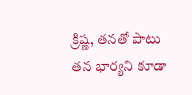క్రిష్ణ, తనతో పాటు తన భార్యని కూడా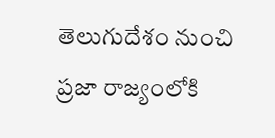తెలుగుదేశం నుంచి ప్రజా రాజ్యంలోకి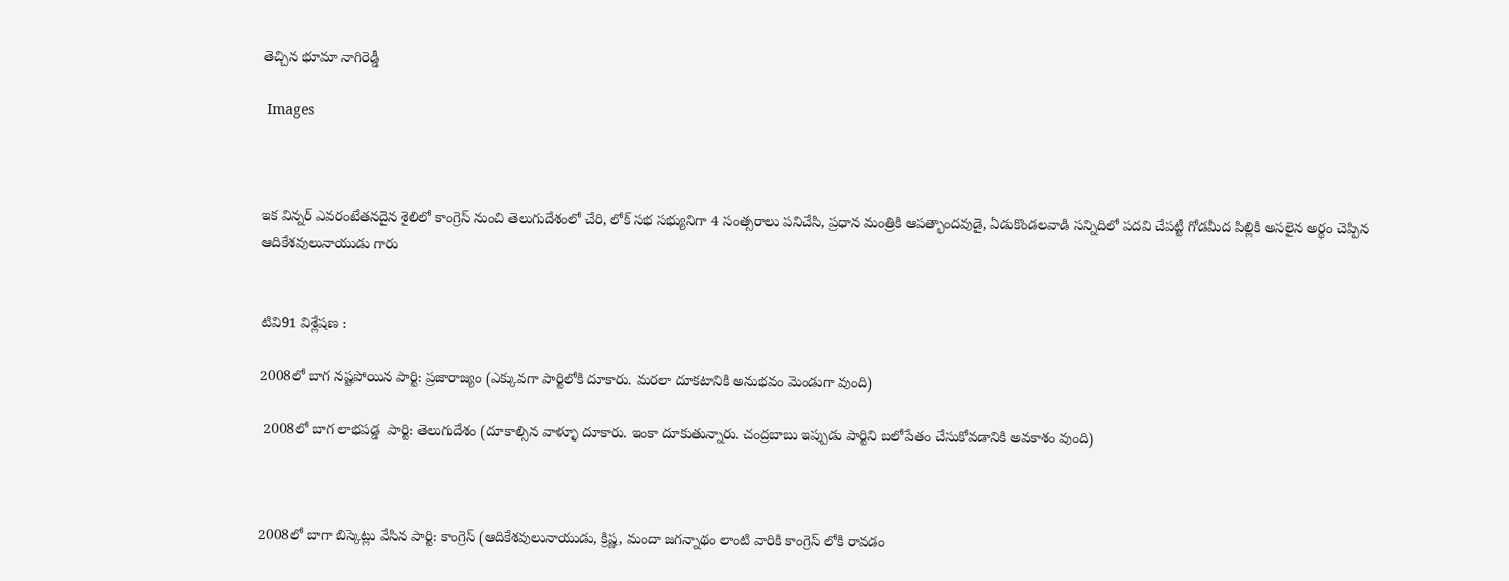తెచ్చిన భూమా నాగిరెడ్డీ

 Images



ఇక విన్నర్ ఎవరంటేతనదైన శైలిలో కాంగ్రెస్ నుంచి తెలుగుదేశంలో చేరి, లోక్ సభ సభ్యునిగా 4 సంత్సరాలు పనిచేసి, ప్రధాన మంత్రికి ఆపత్భాందవుడై, ఏడుకొండలవాడి సన్నిదిలో పదవి చేపట్టీ గోడమీద పిల్లికి అసలైన అర్థం చెప్పిన ఆదికేశవులునాయుడు గారు


టివి91 విశ్లేషణ :

2008లో బాగ నష్టపోయిన పార్టి: ప్రజారాజ్యం (ఎక్కువగా పార్టిలోకి దూకారు. మరలా దూకటానికి అనుభవం మెండుగా వుంది)

 2008లో బాగ లాభపడ్డ  పార్టి: తెలుగుదేశం (దూకాల్సిన వాళ్ళూ దూకారు. ఇంకా దూకుతున్నారు. చంద్రబాబు ఇప్పుడు పార్టిని బలోపేతం చేసుకోవడానికి అవకాశం వుంది)



2008లో బాగా బిస్కెట్లు వేసిన పార్టి: కాంగ్రెస్ (ఆదికేశవులునాయుడు, క్రిష్ణ, మందా జగన్నాథం లాంటి వారికి కాంగ్రెస్ లోకి రావడం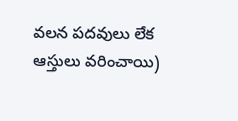వలన పదవులు లేక ఆస్తులు వరించాయి)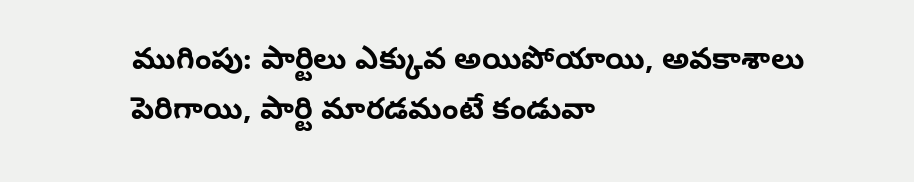ముగింపు: పార్టిలు ఎక్కువ అయిపోయాయి, అవకాశాలు పెరిగాయి, పార్టి మారడమంటే కండువా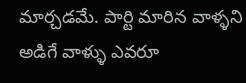మార్చడమే. పార్టి మారిన వాళ్ళని అడిగే వాళ్ళు ఎవరూ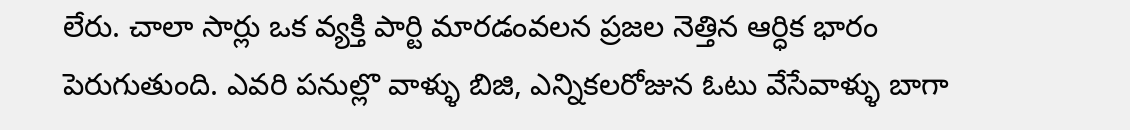లేరు. చాలా సార్లు ఒక వ్యక్తి పార్టి మారడంవలన ప్రజల నెత్తిన ఆర్ధిక భారం పెరుగుతుంది. ఎవరి పనుల్లొ వాళ్ళు బిజి, ఎన్నికలరోజున ఓటు వేసేవాళ్ళు బాగా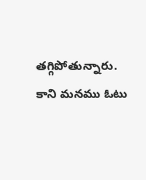తగ్గిపోతున్నారు. కాని మనము ఓటు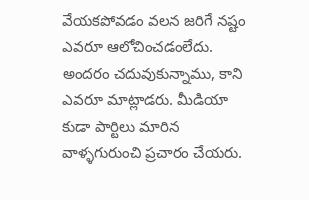వేయకపోవడం వలన జరిగే నష్టం ఎవరూ ఆలోచించడంలేదు. అందరం చదువుకున్నాము, కాని ఎవరూ మాట్లాడరు. మీడియా కుడా పార్టిలు మారిన వాళ్ళగురుంచి ప్రచారం చేయరు.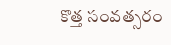కొత్త సంవత్సరం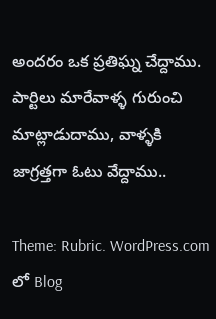అందరం ఒక ప్రతిఘ్న చేద్దాము. పార్టిలు మారేవాళ్ళ గురుంచి మాట్లాడుదాము, వాళ్ళకి జాగ్రత్తగా ఓటు వేద్దాము..

Theme: Rubric. WordPress.com లో Blog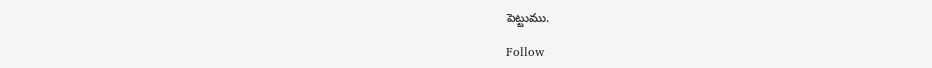పెట్టుము.

Follow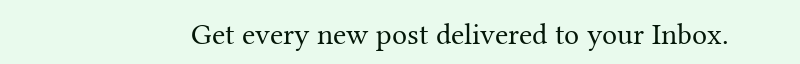Get every new post delivered to your Inbox.